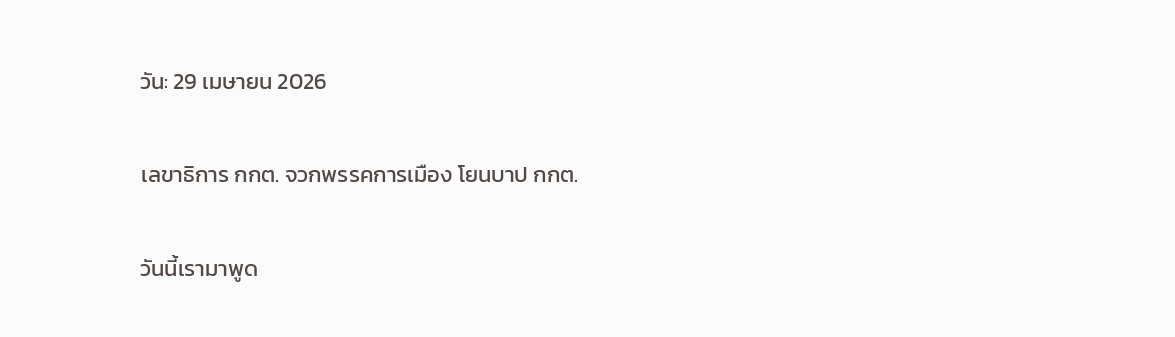วัน: 29 เมษายน 2026

เลขาธิการ กกต. จวกพรรคการเมือง โยนบาป กกต.

วันนี้เรามาพูด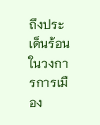ถึงประเด็นร้อนในวงการการเมือง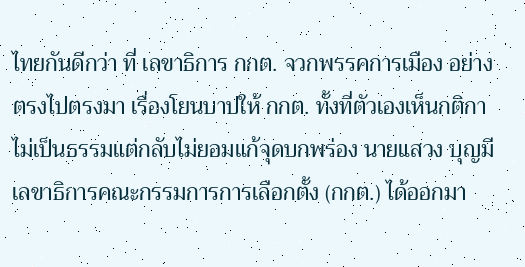ไทยกันดีกว่า ที่ เลขาธิการ กกต. จวกพรรคการเมือง อย่างตรงไปตรงมา เรื่องโยนบาปให้ กกต. ทั้งที่ตัวเองเห็นกติกาไม่เป็นธรรมแต่กลับไม่ยอมแก้จุดบกพร่อง นายแสวง บุญมี เลขาธิการคณะกรรมการการเลือกตั้ง (กกต.) ได้ออกมา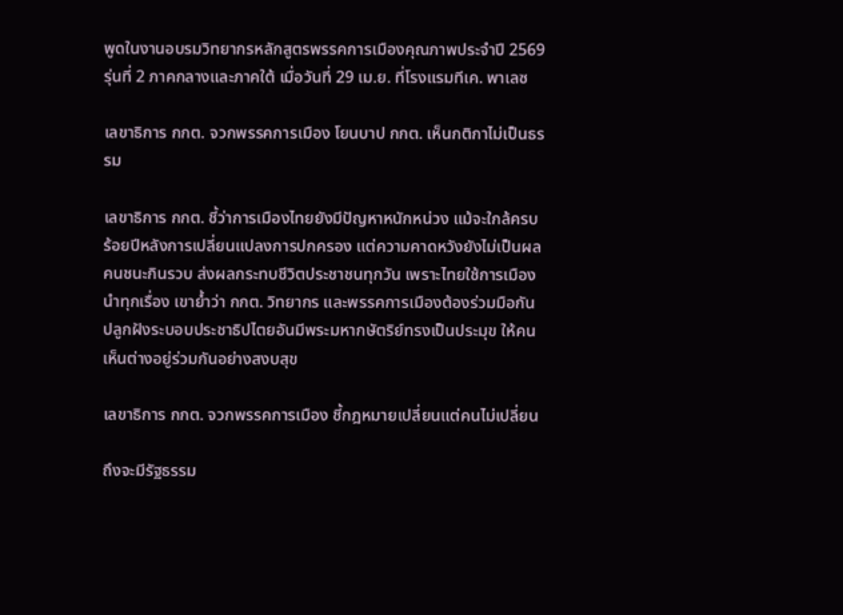พูดในงานอบรมวิทยากรหลักสูตรพรรคการเมืองคุณภาพประจำปี 2569 รุ่นที่ 2 ภาคกลางและภาคใต้ เมื่อวันที่ 29 เม.ย. ที่โรงแรมทีเค. พาเลซ

เลขาธิการ กกต. จวกพรรคการเมือง โยนบาป กกต. เห็นกติกาไม่เป็นธรรม

เลขาธิการ กกต. ชี้ว่าการเมืองไทยยังมีปัญหาหนักหน่วง แม้จะใกล้ครบร้อยปีหลังการเปลี่ยนแปลงการปกครอง แต่ความคาดหวังยังไม่เป็นผล คนชนะกินรวบ ส่งผลกระทบชีวิตประชาชนทุกวัน เพราะไทยใช้การเมืองนำทุกเรื่อง เขาย้ำว่า กกต. วิทยากร และพรรคการเมืองต้องร่วมมือกัน ปลูกฝังระบอบประชาธิปไตยอันมีพระมหากษัตริย์ทรงเป็นประมุข ให้คนเห็นต่างอยู่ร่วมกันอย่างสงบสุข

เลขาธิการ กกต. จวกพรรคการเมือง ชี้กฎหมายเปลี่ยนแต่คนไม่เปลี่ยน

ถึงจะมีรัฐธรรม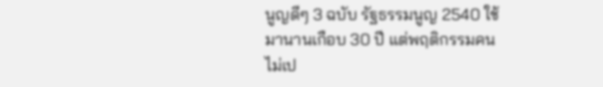นูญดีๆ 3 ฉบับ รัฐธรรมนูญ 2540 ใช้มานานเกือบ 30 ปี แต่พฤติกรรมคนไม่เป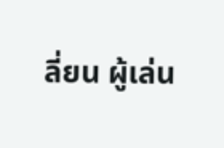ลี่ยน ผู้เล่น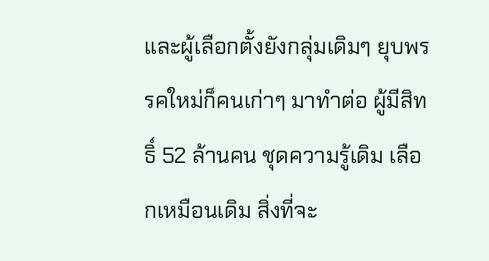และผู้เลือกตั้งยังกลุ่มเดิมๆ ยุบพรรคใหม่ก็คนเก่าๆ มาทำต่อ ผู้มีสิทธิ์ 52 ล้านคน ชุดความรู้เดิม เลือกเหมือนเดิม สิ่งที่จะ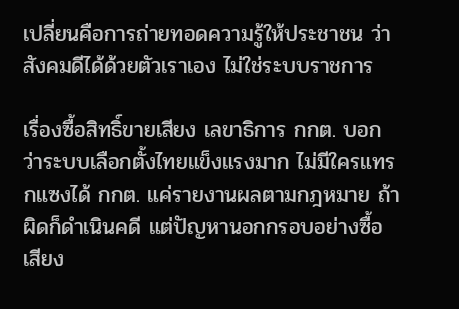เปลี่ยนคือการถ่ายทอดความรู้ให้ประชาชน ว่าสังคมดีได้ด้วยตัวเราเอง ไม่ใช่ระบบราชการ

เรื่องซื้อสิทธิ์ขายเสียง เลขาธิการ กกต. บอกว่าระบบเลือกตั้งไทยแข็งแรงมาก ไม่มีใครแทรกแซงได้ กกต. แค่รายงานผลตามกฎหมาย ถ้าผิดก็ดำเนินคดี แต่ปัญหานอกกรอบอย่างซื้อเสียง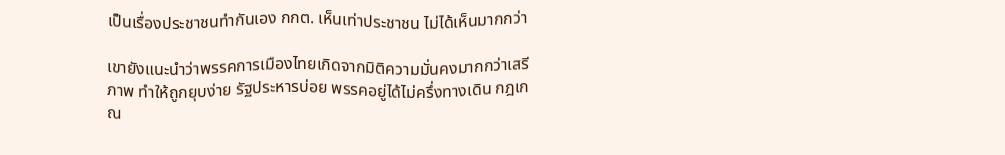เป็นเรื่องประชาชนทำกันเอง กกต. เห็นเท่าประชาชน ไม่ได้เห็นมากกว่า

เขายังแนะนำว่าพรรคการเมืองไทยเกิดจากมิติความมั่นคงมากกว่าเสรีภาพ ทำให้ถูกยุบง่าย รัฐประหารบ่อย พรรคอยู่ได้ไม่ครึ่งทางเดิน กฎเกณ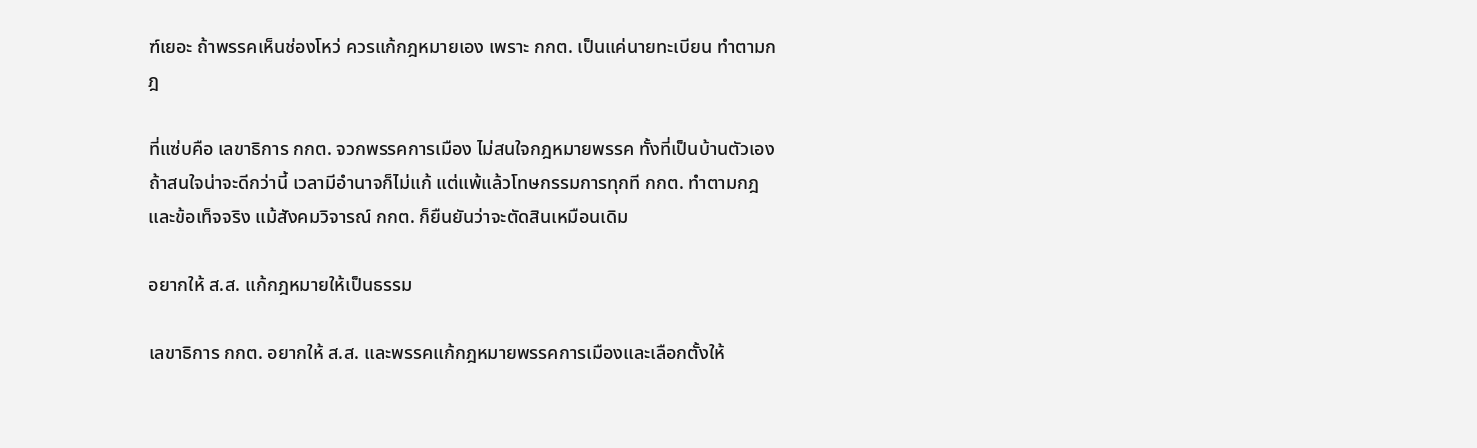ฑ์เยอะ ถ้าพรรคเห็นช่องโหว่ ควรแก้กฎหมายเอง เพราะ กกต. เป็นแค่นายทะเบียน ทำตามกฎ

ที่แซ่บคือ เลขาธิการ กกต. จวกพรรคการเมือง ไม่สนใจกฎหมายพรรค ทั้งที่เป็นบ้านตัวเอง ถ้าสนใจน่าจะดีกว่านี้ เวลามีอำนาจก็ไม่แก้ แต่แพ้แล้วโทษกรรมการทุกที กกต. ทำตามกฎและข้อเท็จจริง แม้สังคมวิจารณ์ กกต. ก็ยืนยันว่าจะตัดสินเหมือนเดิม

อยากให้ ส.ส. แก้กฎหมายให้เป็นธรรม

เลขาธิการ กกต. อยากให้ ส.ส. และพรรคแก้กฎหมายพรรคการเมืองและเลือกตั้งให้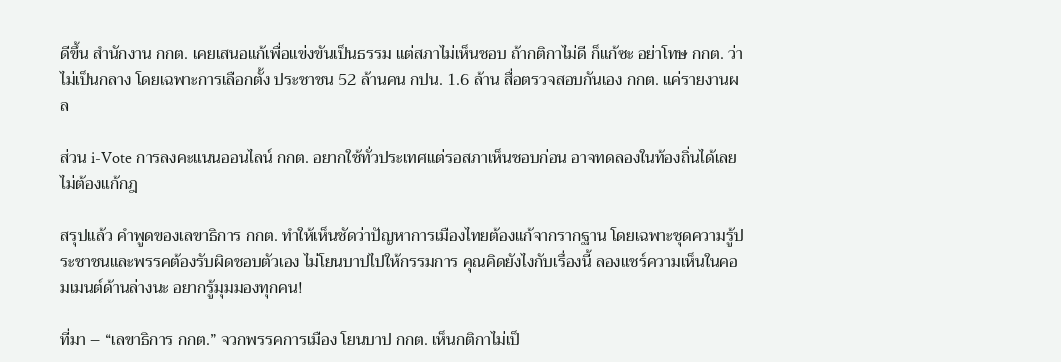ดีขึ้น สำนักงาน กกต. เคยเสนอแก้เพื่อแข่งขันเป็นธรรม แต่สภาไม่เห็นชอบ ถ้ากติกาไม่ดี ก็แก้ซะ อย่าโทษ กกต. ว่าไม่เป็นกลาง โดยเฉพาะการเลือกตั้ง ประชาชน 52 ล้านคน กปน. 1.6 ล้าน สื่อตรวจสอบกันเอง กกต. แค่รายงานผล

ส่วน i-Vote การลงคะแนนออนไลน์ กกต. อยากใช้ทั่วประเทศแต่รอสภาเห็นชอบก่อน อาจทดลองในท้องถิ่นได้เลยไม่ต้องแก้กฎ

สรุปแล้ว คำพูดของเลขาธิการ กกต. ทำให้เห็นชัดว่าปัญหาการเมืองไทยต้องแก้จากรากฐาน โดยเฉพาะชุดความรู้ประชาชนและพรรคต้องรับผิดชอบตัวเอง ไม่โยนบาปไปให้กรรมการ คุณคิดยังไงกับเรื่องนี้ ลองแชร์ความเห็นในคอมเมนต์ด้านล่างนะ อยากรู้มุมมองทุกคน!

ที่มา – “เลขาธิการ กกต.” จวกพรรคการเมือง โยนบาป กกต. เห็นกติกาไม่เป็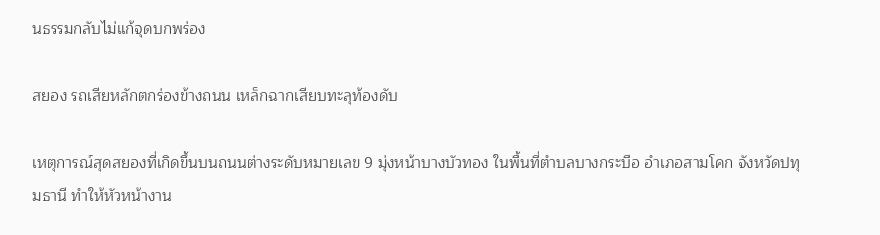นธรรมกลับไม่แก้จุดบกพร่อง

สยอง รถเสียหลักตกร่องข้างถนน เหล็กฉากเสียบทะลุท้องดับ

เหตุการณ์สุดสยองที่เกิดขึ้นบนถนนต่างระดับหมายเลข 9 มุ่งหน้าบางบัวทอง ในพื้นที่ตำบลบางกระบือ อำเภอสามโคก จังหวัดปทุมธานี ทำให้หัวหน้างาน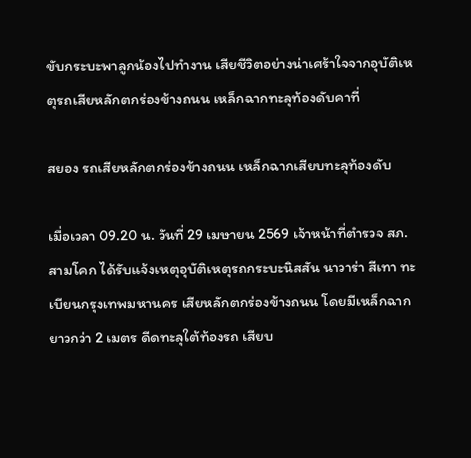ขับกระบะพาลูกน้องไปทำงาน เสียชีวิตอย่างน่าเศร้าใจจากอุบัติเหตุรถเสียหลักตกร่องข้างถนน เหล็กฉากทะลุท้องดับคาที่

สยอง รถเสียหลักตกร่องข้างถนน เหล็กฉากเสียบทะลุท้องดับ

เมื่อเวลา 09.20 น. วันที่ 29 เมษายน 2569 เจ้าหน้าที่ตำรวจ สภ.สามโคก ได้รับแจ้งเหตุอุบัติเหตุรถกระบะนิสสัน นาวาร่า สีเทา ทะเบียนกรุงเทพมหานคร เสียหลักตกร่องข้างถนน โดยมีเหล็กฉากยาวกว่า 2 เมตร ดีดทะลุใต้ท้องรถ เสียบ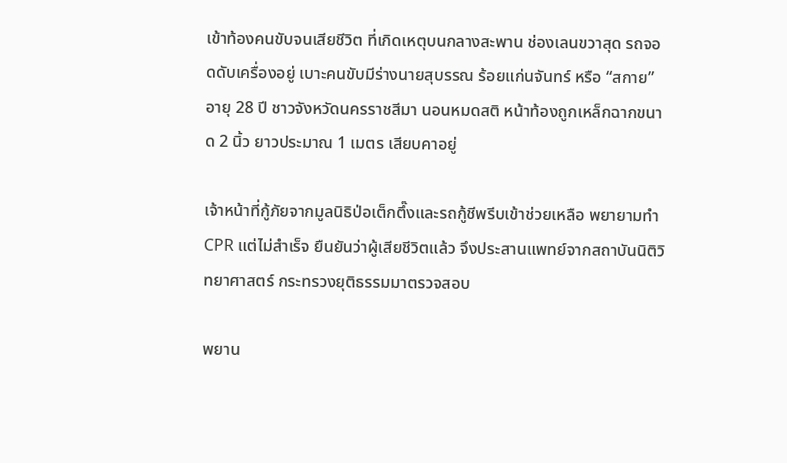เข้าท้องคนขับจนเสียชีวิต ที่เกิดเหตุบนกลางสะพาน ช่องเลนขวาสุด รถจอดดับเครื่องอยู่ เบาะคนขับมีร่างนายสุบรรณ ร้อยแก่นจันทร์ หรือ “สกาย” อายุ 28 ปี ชาวจังหวัดนครราชสีมา นอนหมดสติ หน้าท้องถูกเหล็กฉากขนาด 2 นิ้ว ยาวประมาณ 1 เมตร เสียบคาอยู่

เจ้าหน้าที่กู้ภัยจากมูลนิธิป่อเต็กตึ๊งและรถกู้ชีพรีบเข้าช่วยเหลือ พยายามทำ CPR แต่ไม่สำเร็จ ยืนยันว่าผู้เสียชีวิตแล้ว จึงประสานแพทย์จากสถาบันนิติวิทยาศาสตร์ กระทรวงยุติธรรมมาตรวจสอบ

พยาน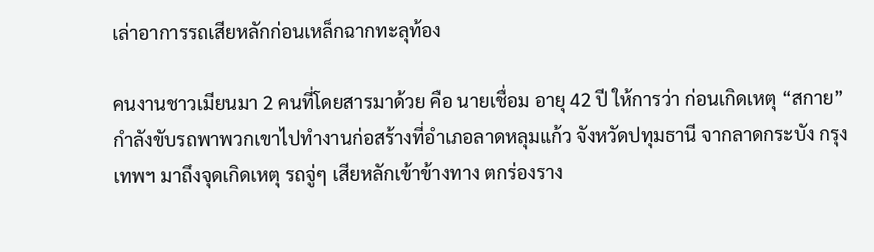เล่าอาการรถเสียหลักก่อนเหล็กฉากทะลุท้อง

คนงานชาวเมียนมา 2 คนที่โดยสารมาด้วย คือ นายเชื่อม อายุ 42 ปี ให้การว่า ก่อนเกิดเหตุ “สกาย” กำลังขับรถพาพวกเขาไปทำงานก่อสร้างที่อำเภอลาดหลุมแก้ว จังหวัดปทุมธานี จากลาดกระบัง กรุงเทพฯ มาถึงจุดเกิดเหตุ รถจู่ๆ เสียหลักเข้าข้างทาง ตกร่องราง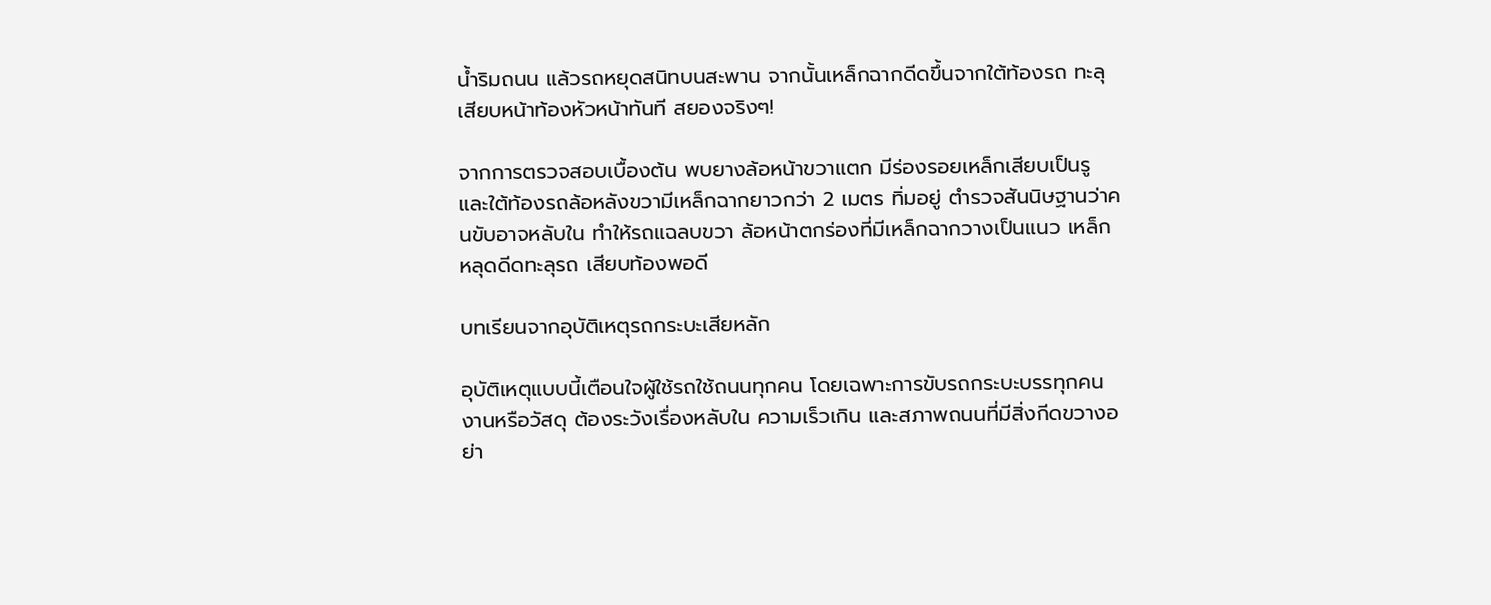น้ำริมถนน แล้วรถหยุดสนิทบนสะพาน จากนั้นเหล็กฉากดีดขึ้นจากใต้ท้องรถ ทะลุเสียบหน้าท้องหัวหน้าทันที สยองจริงๆ!

จากการตรวจสอบเบื้องต้น พบยางล้อหน้าขวาแตก มีร่องรอยเหล็กเสียบเป็นรู และใต้ท้องรถล้อหลังขวามีเหล็กฉากยาวกว่า 2 เมตร ทิ่มอยู่ ตำรวจสันนิษฐานว่าคนขับอาจหลับใน ทำให้รถแฉลบขวา ล้อหน้าตกร่องที่มีเหล็กฉากวางเป็นแนว เหล็กหลุดดีดทะลุรถ เสียบท้องพอดี

บทเรียนจากอุบัติเหตุรถกระบะเสียหลัก

อุบัติเหตุแบบนี้เตือนใจผู้ใช้รถใช้ถนนทุกคน โดยเฉพาะการขับรถกระบะบรรทุกคนงานหรือวัสดุ ต้องระวังเรื่องหลับใน ความเร็วเกิน และสภาพถนนที่มีสิ่งกีดขวางอย่า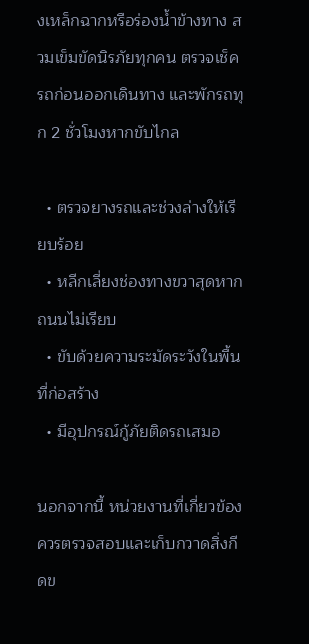งเหล็กฉากหรือร่องน้ำข้างทาง สวมเข็มขัดนิรภัยทุกคน ตรวจเช็ครถก่อนออกเดินทาง และพักรถทุก 2 ชั่วโมงหากขับไกล

  • ตรวจยางรถและช่วงล่างให้เรียบร้อย
  • หลีกเลี่ยงช่องทางขวาสุดหากถนนไม่เรียบ
  • ขับด้วยความระมัดระวังในพื้นที่ก่อสร้าง
  • มีอุปกรณ์กู้ภัยติดรถเสมอ

นอกจากนี้ หน่วยงานที่เกี่ยวข้องควรตรวจสอบและเก็บกวาดสิ่งกีดข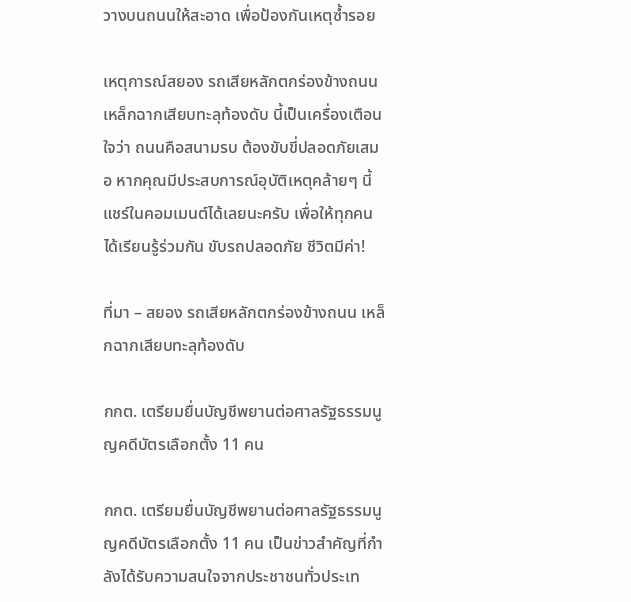วางบนถนนให้สะอาด เพื่อป้องกันเหตุซ้ำรอย

เหตุการณ์สยอง รถเสียหลักตกร่องข้างถนน เหล็กฉากเสียบทะลุท้องดับ นี้เป็นเครื่องเตือนใจว่า ถนนคือสนามรบ ต้องขับขี่ปลอดภัยเสมอ หากคุณมีประสบการณ์อุบัติเหตุคล้ายๆ นี้ แชร์ในคอมเมนต์ได้เลยนะครับ เพื่อให้ทุกคนได้เรียนรู้ร่วมกัน ขับรถปลอดภัย ชีวิตมีค่า!

ที่มา – สยอง รถเสียหลักตกร่องข้างถนน เหล็กฉากเสียบทะลุท้องดับ

กกต. เตรียมยื่นบัญชีพยานต่อศาลรัฐธรรมนูญคดีบัตรเลือกตั้ง 11 คน

กกต. เตรียมยื่นบัญชีพยานต่อศาลรัฐธรรมนูญคดีบัตรเลือกตั้ง 11 คน เป็นข่าวสำคัญที่กำลังได้รับความสนใจจากประชาชนทั่วประเท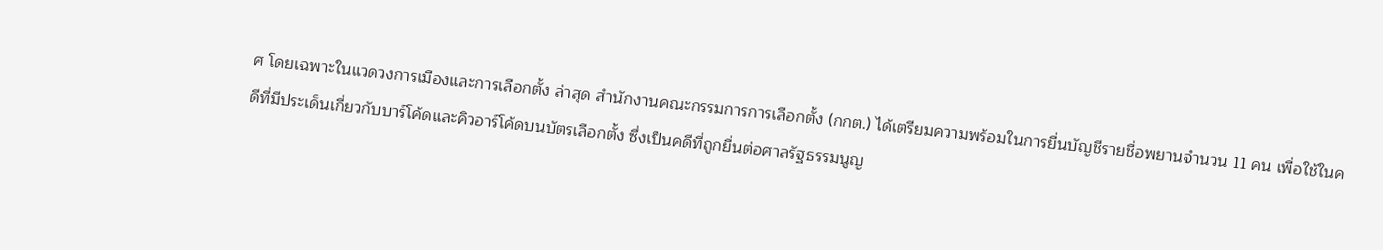ศ โดยเฉพาะในแวดวงการเมืองและการเลือกตั้ง ล่าสุด สำนักงานคณะกรรมการการเลือกตั้ง (กกต.) ได้เตรียมความพร้อมในการยื่นบัญชีรายชื่อพยานจำนวน 11 คน เพื่อใช้ในคดีที่มีประเด็นเกี่ยวกับบาร์โค้ดและคิวอาร์โค้ดบนบัตรเลือกตั้ง ซึ่งเป็นคดีที่ถูกยื่นต่อศาลรัฐธรรมนูญ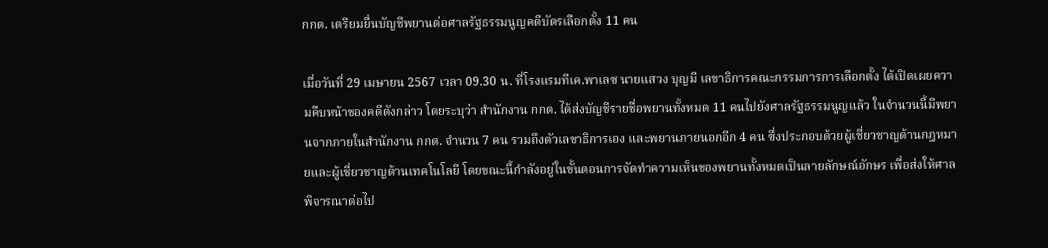กกต. เตรียมยื่นบัญชีพยานต่อศาลรัฐธรรมนูญคดีบัตรเลือกตั้ง 11 คน

เมื่อวันที่ 29 เมษายน 2567 เวลา 09.30 น. ที่โรงแรมทีเค.พาเลซ นายแสวง บุญมี เลขาธิการคณะกรรมการการเลือกตั้ง ได้เปิดเผยความคืบหน้าของคดีดังกล่าว โดยระบุว่า สำนักงาน กกต. ได้ส่งบัญชีรายชื่อพยานทั้งหมด 11 คนไปยังศาลรัฐธรรมนูญแล้ว ในจำนวนนี้มีพยานจากภายในสำนักงาน กกต. จำนวน 7 คน รวมถึงตัวเลขาธิการเอง และพยานภายนอกอีก 4 คน ซึ่งประกอบด้วยผู้เชี่ยวชาญด้านกฎหมายและผู้เชี่ยวชาญด้านเทคโนโลยี โดยขณะนี้กำลังอยู่ในขั้นตอนการจัดทำความเห็นของพยานทั้งหมดเป็นลายลักษณ์อักษร เพื่อส่งให้ศาลพิจารณาต่อไป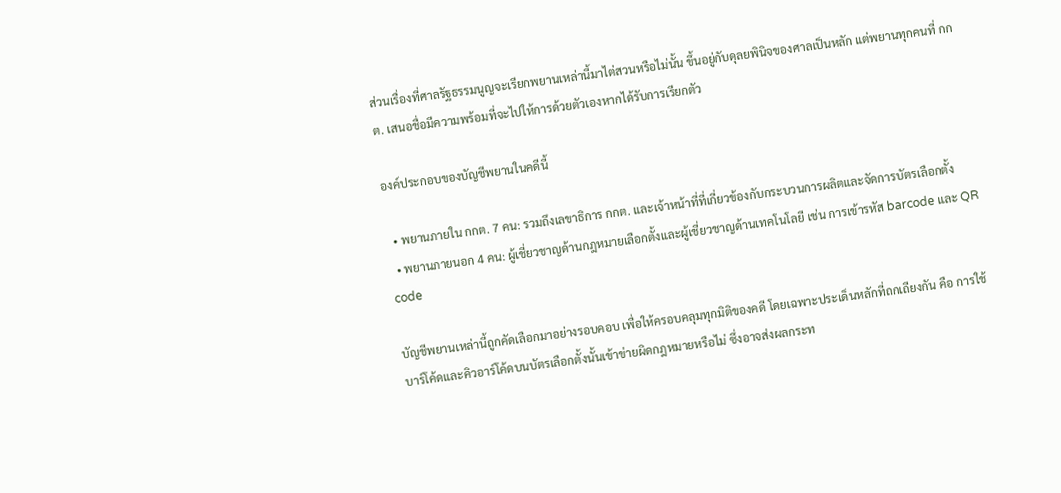ส่วนเรื่องที่ศาลรัฐธรรมนูญจะเรียกพยานเหล่านี้มาไต่สวนหรือไม่นั้น ขึ้นอยู่กับดุลยพินิจของศาลเป็นหลัก แต่พยานทุกคนที่ กกต. เสนอชื่อมีความพร้อมที่จะไปให้การด้วยตัวเองหากได้รับการเรียกตัว

องค์ประกอบของบัญชีพยานในคดีนี้

  • พยานภายใน กกต. 7 คน: รวมถึงเลขาธิการ กกต. และเจ้าหน้าที่ที่เกี่ยวข้องกับกระบวนการผลิตและจัดการบัตรเลือกตั้ง
  • พยานภายนอก 4 คน: ผู้เชี่ยวชาญด้านกฎหมายเลือกตั้งและผู้เชี่ยวชาญด้านเทคโนโลยี เช่น การเข้ารหัส barcode และ QR code

บัญชีพยานเหล่านี้ถูกคัดเลือกมาอย่างรอบคอบ เพื่อให้ครอบคลุมทุกมิติของคดี โดยเฉพาะประเด็นหลักที่ถกเถียงกัน คือ การใช้บาร์โค้ดและคิวอาร์โค้ดบนบัตรเลือกตั้งนั้นเข้าข่ายผิดกฎหมายหรือไม่ ซึ่งอาจส่งผลกระท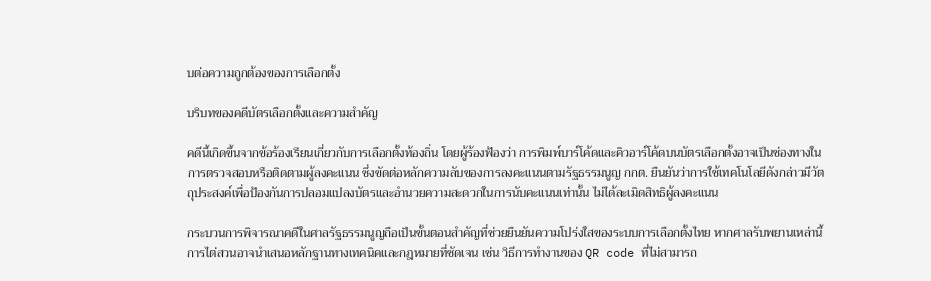บต่อความถูกต้องของการเลือกตั้ง

บริบทของคดีบัตรเลือกตั้งและความสำคัญ

คดีนี้เกิดขึ้นจากข้อร้องเรียนเกี่ยวกับการเลือกตั้งท้องถิ่น โดยผู้ร้องฟ้องว่า การพิมพ์บาร์โค้ดและคิวอาร์โค้ดบนบัตรเลือกตั้งอาจเป็นช่องทางในการตรวจสอบหรือติดตามผู้ลงคะแนน ซึ่งขัดต่อหลักความลับของการลงคะแนนตามรัฐธรรมนูญ กกต. ยืนยันว่าการใช้เทคโนโลยีดังกล่าวมีวัตถุประสงค์เพื่อป้องกันการปลอมแปลงบัตรและอำนวยความสะดวกในการนับคะแนนเท่านั้น ไม่ได้ละเมิดสิทธิผู้ลงคะแนน

กระบวนการพิจารณาคดีในศาลรัฐธรรมนูญถือเป็นขั้นตอนสำคัญที่ช่วยยืนยันความโปร่งใสของระบบการเลือกตั้งไทย หากศาลรับพยานเหล่านี้ การไต่สวนอาจนำเสนอหลักฐานทางเทคนิคและกฎหมายที่ชัดเจน เช่น วิธีการทำงานของ QR code ที่ไม่สามารถ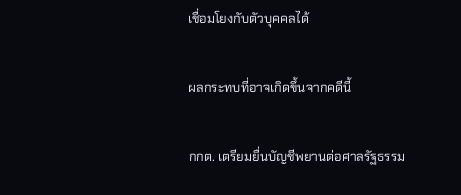เชื่อมโยงกับตัวบุคคลได้

ผลกระทบที่อาจเกิดขึ้นจากคดีนี้

กกต. เตรียมยื่นบัญชีพยานต่อศาลรัฐธรรม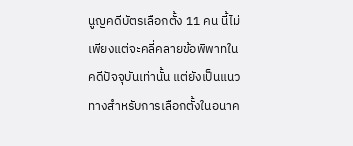นูญคดีบัตรเลือกตั้ง 11 คน นี้ไม่เพียงแต่จะคลี่คลายข้อพิพาทในคดีปัจจุบันเท่านั้น แต่ยังเป็นแนวทางสำหรับการเลือกตั้งในอนาค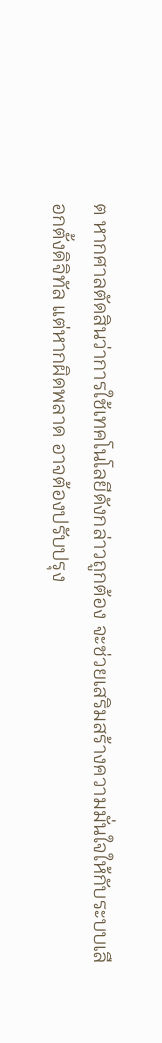ต หากศาลตัดสินว่าการใช้เทคโนโลยีดังกล่าวถูกต้อง จะช่วยเสริมสร้างความมั่นใจให้กับระบบเลือกตั้งดิจิทัล แต่หากผิดพลาด อาจต้องปรับปรุง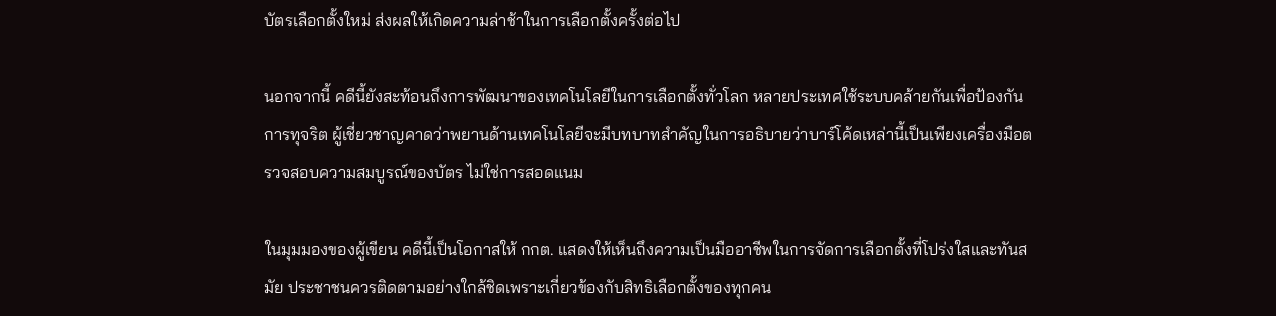บัตรเลือกตั้งใหม่ ส่งผลให้เกิดความล่าช้าในการเลือกตั้งครั้งต่อไป

นอกจากนี้ คดีนี้ยังสะท้อนถึงการพัฒนาของเทคโนโลยีในการเลือกตั้งทั่วโลก หลายประเทศใช้ระบบคล้ายกันเพื่อป้องกันการทุจริต ผู้เชี่ยวชาญคาดว่าพยานด้านเทคโนโลยีจะมีบทบาทสำคัญในการอธิบายว่าบาร์โค้ดเหล่านี้เป็นเพียงเครื่องมือตรวจสอบความสมบูรณ์ของบัตร ไม่ใช่การสอดแนม

ในมุมมองของผู้เขียน คดีนี้เป็นโอกาสให้ กกต. แสดงให้เห็นถึงความเป็นมืออาชีพในการจัดการเลือกตั้งที่โปร่งใสและทันสมัย ประชาชนควรติดตามอย่างใกล้ชิดเพราะเกี่ยวข้องกับสิทธิเลือกตั้งของทุกคน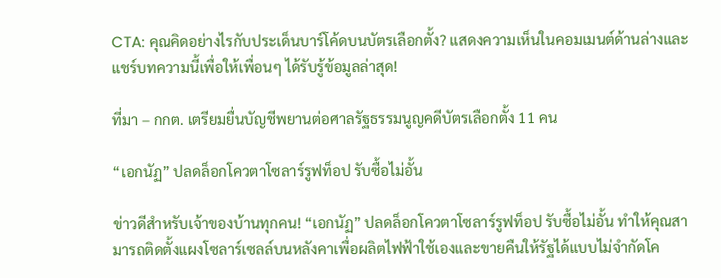CTA: คุณคิดอย่างไรกับประเด็นบาร์โค้ดบนบัตรเลือกตั้ง? แสดงความเห็นในคอมเมนต์ด้านล่างและแชร์บทความนี้เพื่อให้เพื่อนๆ ได้รับรู้ข้อมูลล่าสุด!

ที่มา – กกต. เตรียมยื่นบัญชีพยานต่อศาลรัฐธรรมนูญคดีบัตรเลือกตั้ง 11 คน

“เอกนัฏ” ปลดล็อกโควตาโซลาร์รูฟท็อป รับซื้อไม่อั้น

ข่าวดีสำหรับเจ้าของบ้านทุกคน! “เอกนัฏ” ปลดล็อกโควตาโซลาร์รูฟท็อป รับซื้อไม่อั้น ทำให้คุณสามารถติดตั้งแผงโซลาร์เซลล์บนหลังคาเพื่อผลิตไฟฟ้าใช้เองและขายคืนให้รัฐได้แบบไม่จำกัดโค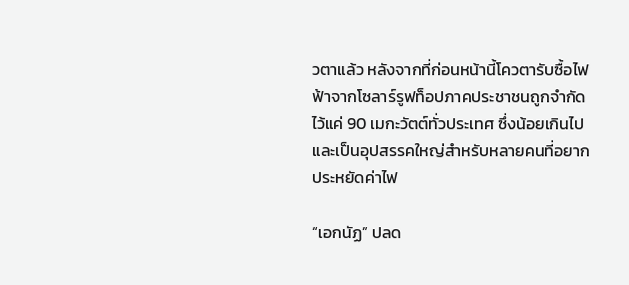วตาแล้ว หลังจากที่ก่อนหน้านี้โควตารับซื้อไฟฟ้าจากโซลาร์รูฟท็อปภาคประชาชนถูกจำกัดไว้แค่ 90 เมกะวัตต์ทั่วประเทศ ซึ่งน้อยเกินไปและเป็นอุปสรรคใหญ่สำหรับหลายคนที่อยากประหยัดค่าไฟ

“เอกนัฏ” ปลด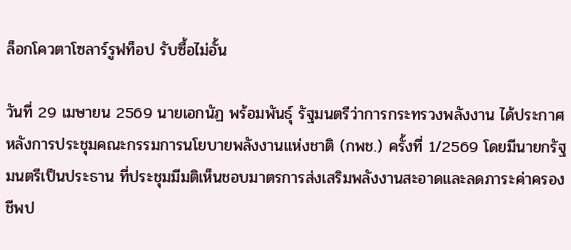ล็อกโควตาโซลาร์รูฟท็อป รับซื้อไม่อั้น

วันที่ 29 เมษายน 2569 นายเอกนัฏ พร้อมพันธุ์ รัฐมนตรีว่าการกระทรวงพลังงาน ได้ประกาศหลังการประชุมคณะกรรมการนโยบายพลังงานแห่งชาติ (กพช.) ครั้งที่ 1/2569 โดยมีนายกรัฐมนตรีเป็นประธาน ที่ประชุมมีมติเห็นชอบมาตรการส่งเสริมพลังงานสะอาดและลดภาระค่าครองชีพป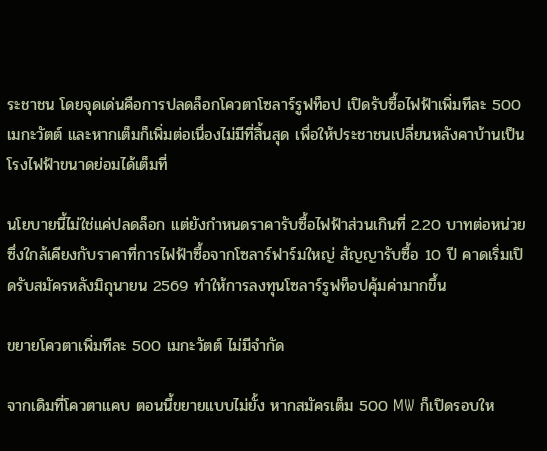ระชาชน โดยจุดเด่นคือการปลดล็อกโควตาโซลาร์รูฟท็อป เปิดรับซื้อไฟฟ้าเพิ่มทีละ 500 เมกะวัตต์ และหากเต็มก็เพิ่มต่อเนื่องไม่มีที่สิ้นสุด เพื่อให้ประชาชนเปลี่ยนหลังคาบ้านเป็นโรงไฟฟ้าขนาดย่อมได้เต็มที่

นโยบายนี้ไม่ใช่แค่ปลดล็อก แต่ยังกำหนดราคารับซื้อไฟฟ้าส่วนเกินที่ 2.20 บาทต่อหน่วย ซึ่งใกล้เคียงกับราคาที่การไฟฟ้าซื้อจากโซลาร์ฟาร์มใหญ่ สัญญารับซื้อ 10 ปี คาดเริ่มเปิดรับสมัครหลังมิถุนายน 2569 ทำให้การลงทุนโซลาร์รูฟท็อปคุ้มค่ามากขึ้น

ขยายโควตาเพิ่มทีละ 500 เมกะวัตต์ ไม่มีจำกัด

จากเดิมที่โควตาแคบ ตอนนี้ขยายแบบไม่ยั้ง หากสมัครเต็ม 500 MW ก็เปิดรอบให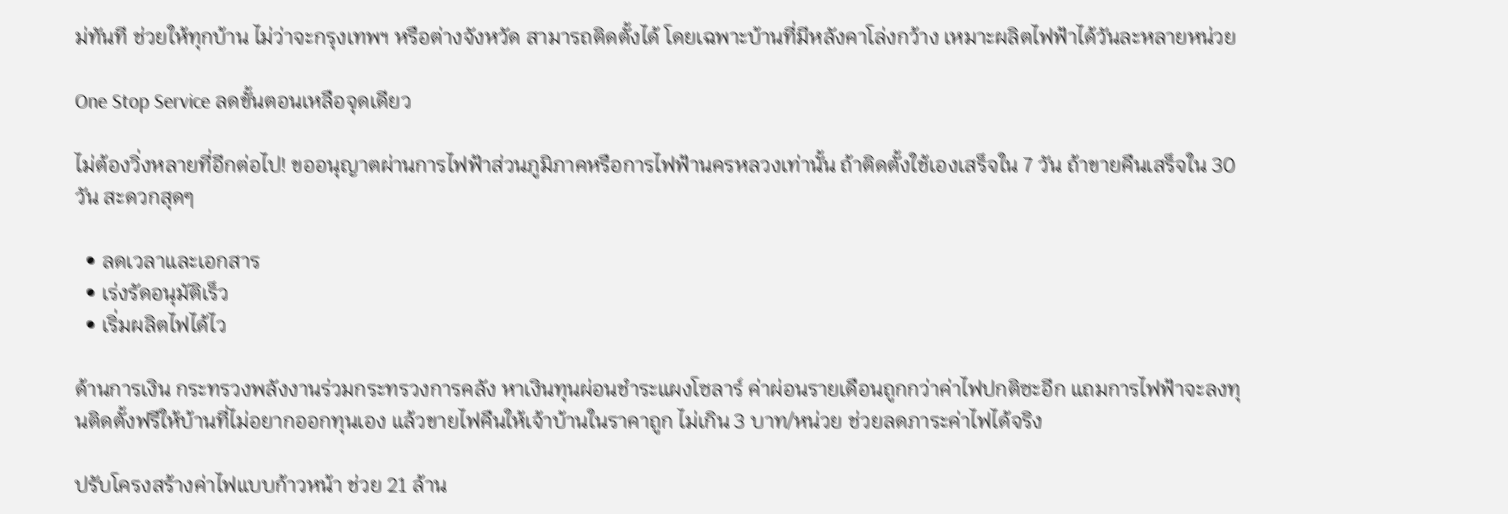ม่ทันที ช่วยให้ทุกบ้าน ไม่ว่าจะกรุงเทพฯ หรือต่างจังหวัด สามารถติดตั้งได้ โดยเฉพาะบ้านที่มีหลังคาโล่งกว้าง เหมาะผลิตไฟฟ้าได้วันละหลายหน่วย

One Stop Service ลดขั้นตอนเหลือจุดเดียว

ไม่ต้องวิ่งหลายที่อีกต่อไป! ขออนุญาตผ่านการไฟฟ้าส่วนภูมิภาคหรือการไฟฟ้านครหลวงเท่านั้น ถ้าติดตั้งใช้เองเสร็จใน 7 วัน ถ้าขายคืนเสร็จใน 30 วัน สะดวกสุดๆ

  • ลดเวลาและเอกสาร
  • เร่งรัดอนุมัติเร็ว
  • เริ่มผลิตไฟได้ไว

ด้านการเงิน กระทรวงพลังงานร่วมกระทรวงการคลัง หาเงินทุนผ่อนชำระแผงโซลาร์ ค่าผ่อนรายเดือนถูกกว่าค่าไฟปกติซะอีก แถมการไฟฟ้าจะลงทุนติดตั้งฟรีให้บ้านที่ไม่อยากออกทุนเอง แล้วขายไฟคืนให้เจ้าบ้านในราคาถูก ไม่เกิน 3 บาท/หน่วย ช่วยลดภาระค่าไฟได้จริง

ปรับโครงสร้างค่าไฟแบบก้าวหน้า ช่วย 21 ล้าน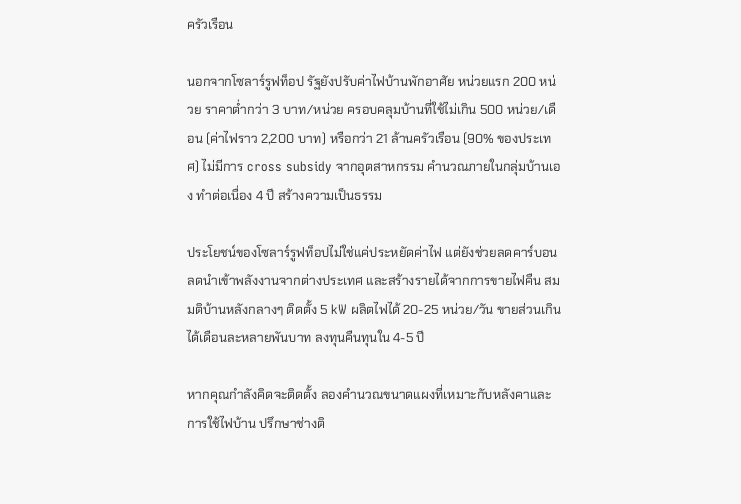ครัวเรือน

นอกจากโซลาร์รูฟท็อป รัฐยังปรับค่าไฟบ้านพักอาศัย หน่วยแรก 200 หน่วย ราคาต่ำกว่า 3 บาท/หน่วย ครอบคลุมบ้านที่ใช้ไม่เกิน 500 หน่วย/เดือน (ค่าไฟราว 2,200 บาท) หรือกว่า 21 ล้านครัวเรือน (90% ของประเทศ) ไม่มีการ cross subsidy จากอุตสาหกรรม คำนวณภายในกลุ่มบ้านเอง ทำต่อเนื่อง 4 ปี สร้างความเป็นธรรม

ประโยชน์ของโซลาร์รูฟท็อปไม่ใช่แค่ประหยัดค่าไฟ แต่ยังช่วยลดคาร์บอน ลดนำเข้าพลังงานจากต่างประเทศ และสร้างรายได้จากการขายไฟคืน สมมติบ้านหลังกลางๆ ติดตั้ง 5 kW ผลิตไฟได้ 20-25 หน่วย/วัน ขายส่วนเกินได้เดือนละหลายพันบาท ลงทุนคืนทุนใน 4-5 ปี

หากคุณกำลังคิดจะติดตั้ง ลองคำนวณขนาดแผงที่เหมาะกับหลังคาและการใช้ไฟบ้าน ปรึกษาช่างติ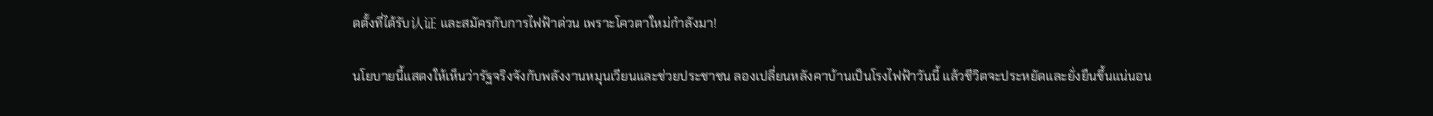ดตั้งที่ได้รับ认证 และสมัครกับการไฟฟ้าด่วน เพราะโควตาใหม่กำลังมา!

นโยบายนี้แสดงให้เห็นว่ารัฐจริงจังกับพลังงานหมุนเวียนและช่วยประชาชน ลองเปลี่ยนหลังคาบ้านเป็นโรงไฟฟ้าวันนี้ แล้วชีวิตจะประหยัดและยั่งยืนขึ้นแน่นอน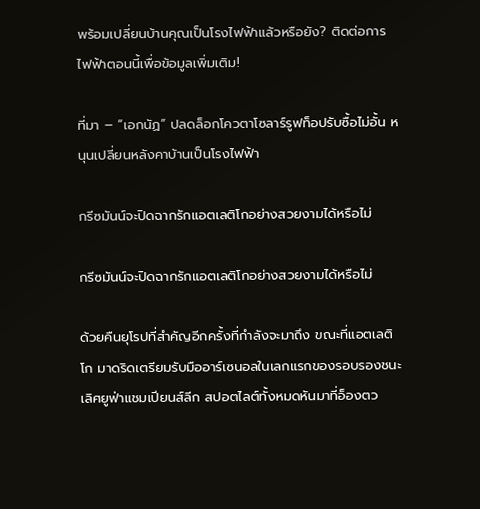พร้อมเปลี่ยนบ้านคุณเป็นโรงไฟฟ้าแล้วหรือยัง? ติดต่อการไฟฟ้าตอนนี้เพื่อข้อมูลเพิ่มเติม!

ที่มา – “เอกนัฏ” ปลดล็อกโควตาโซลาร์รูฟท็อปรับซื้อไม่อั้น หนุนเปลี่ยนหลังคาบ้านเป็นโรงไฟฟ้า

กรีซมันน์จะปิดฉากรักแอตเลติโกอย่างสวยงามได้หรือไม่

กรีซมันน์จะปิดฉากรักแอตเลติโกอย่างสวยงามได้หรือไม่

ด้วยคืนยุโรปที่สำคัญอีกครั้งที่กำลังจะมาถึง ขณะที่แอตเลติโก มาดริดเตรียมรับมืออาร์เซนอลในเลกแรกของรอบรองชนะเลิศยูฟ่าแชมเปียนส์ลีก สปอตไลต์ทั้งหมดหันมาที่อ็องตว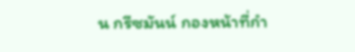น กรีซมันน์ กองหน้าที่กำ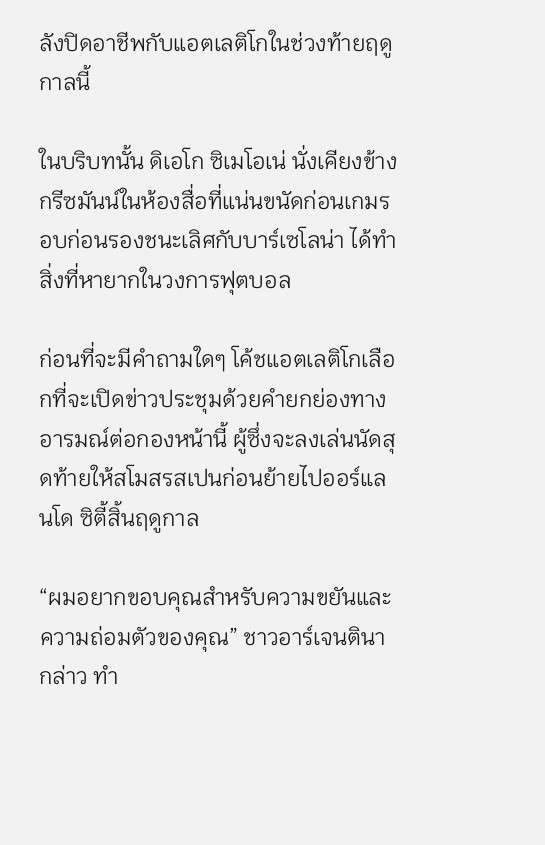ลังปิดอาชีพกับแอตเลติโกในช่วงท้ายฤดูกาลนี้

ในบริบทนั้น ดิเอโก ซิเมโอเน่ นั่งเคียงข้างกรีซมันน์ในห้องสื่อที่แน่นขนัดก่อนเกมรอบก่อนรองชนะเลิศกับบาร์เซโลน่า ได้ทำสิ่งที่หายากในวงการฟุตบอล

ก่อนที่จะมีคำถามใดๆ โค้ชแอตเลติโกเลือกที่จะเปิดข่าวประชุมด้วยคำยกย่องทางอารมณ์ต่อกองหน้านี้ ผู้ซึ่งจะลงเล่นนัดสุดท้ายให้สโมสรสเปนก่อนย้ายไปออร์แลนโด ซิตี้สิ้นฤดูกาล

“ผมอยากขอบคุณสำหรับความขยันและความถ่อมตัวของคุณ” ชาวอาร์เจนตินากล่าว ทำ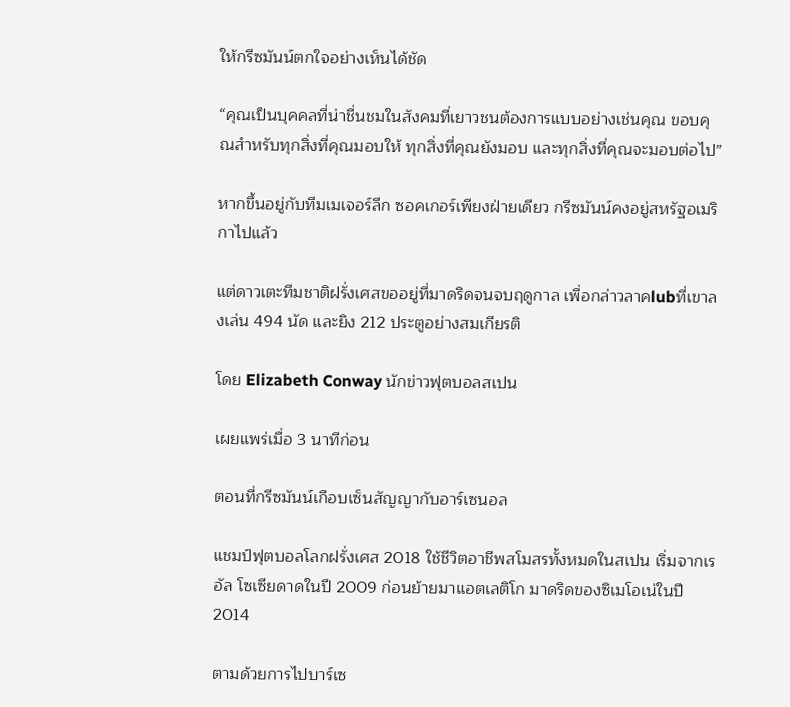ให้กรีซมันน์ตกใจอย่างเห็นได้ชัด

“คุณเป็นบุคคลที่น่าชื่นชมในสังคมที่เยาวชนต้องการแบบอย่างเช่นคุณ ขอบคุณสำหรับทุกสิ่งที่คุณมอบให้ ทุกสิ่งที่คุณยังมอบ และทุกสิ่งที่คุณจะมอบต่อไป”

หากขึ้นอยู่กับทีมเมเจอร์ลีก ซอคเกอร์เพียงฝ่ายเดียว กรีซมันน์คงอยู่สหรัฐอเมริกาไปแล้ว

แต่ดาวเตะทีมชาติฝรั่งเศสขออยู่ที่มาดริดจนจบฤดูกาล เพื่อกล่าวลาคlubที่เขาลงเล่น 494 นัด และยิง 212 ประตูอย่างสมเกียรติ

โดย Elizabeth Conway นักข่าวฟุตบอลสเปน

เผยแพร่เมื่อ 3 นาทีก่อน

ตอนที่กรีซมันน์เกือบเซ็นสัญญากับอาร์เซนอล

แชมป์ฟุตบอลโลกฝรั่งเศส 2018 ใช้ชีวิตอาชีพสโมสรทั้งหมดในสเปน เริ่มจากเรอัล โซเซียดาดในปี 2009 ก่อนย้ายมาแอตเลติโก มาดริดของซิเมโอเน่ในปี 2014

ตามด้วยการไปบาร์เซ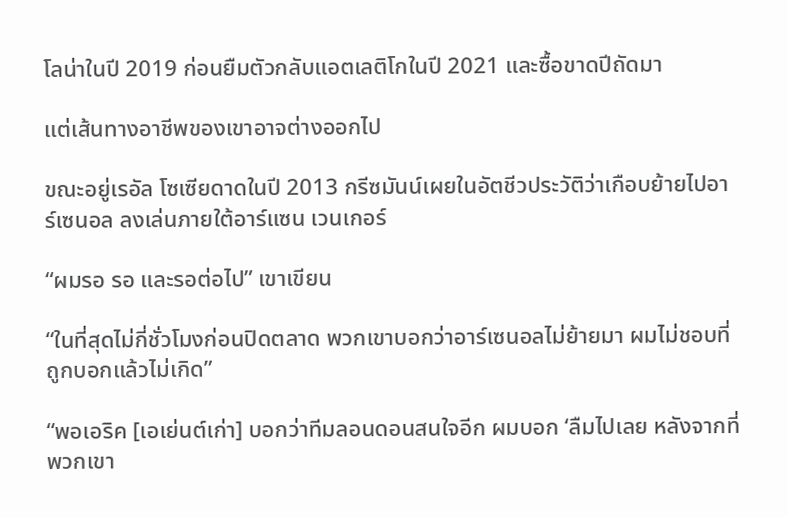โลน่าในปี 2019 ก่อนยืมตัวกลับแอตเลติโกในปี 2021 และซื้อขาดปีถัดมา

แต่เส้นทางอาชีพของเขาอาจต่างออกไป

ขณะอยู่เรอัล โซเซียดาดในปี 2013 กรีซมันน์เผยในอัตชีวประวัติว่าเกือบย้ายไปอาร์เซนอล ลงเล่นภายใต้อาร์แซน เวนเกอร์

“ผมรอ รอ และรอต่อไป” เขาเขียน

“ในที่สุดไม่กี่ชั่วโมงก่อนปิดตลาด พวกเขาบอกว่าอาร์เซนอลไม่ย้ายมา ผมไม่ชอบที่ถูกบอกแล้วไม่เกิด”

“พอเอริค [เอเย่นต์เก่า] บอกว่าทีมลอนดอนสนใจอีก ผมบอก ‘ลืมไปเลย หลังจากที่พวกเขา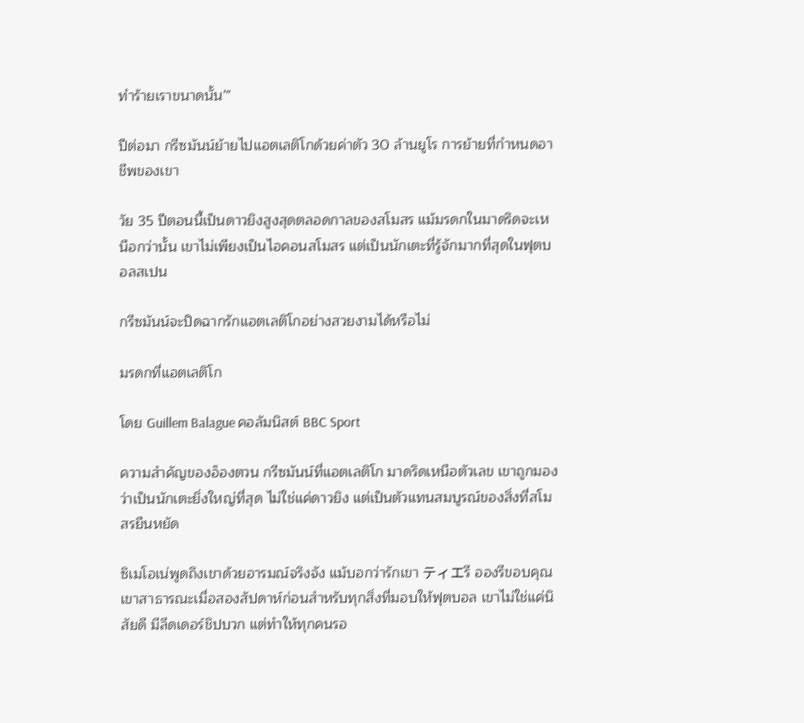ทำร้ายเราขนาดนั้น'”

ปีต่อมา กรีซมันน์ย้ายไปแอตเลติโกด้วยค่าตัว 30 ล้านยูโร การย้ายที่กำหนดอาชีพของเขา

วัย 35 ปีตอนนี้เป็นดาวยิงสูงสุดตลอดกาลของสโมสร แม้มรดกในมาดริดจะเหนือกว่านั้น เขาไม่เพียงเป็นไอคอนสโมสร แต่เป็นนักเตะที่รู้จักมากที่สุดในฟุตบอลสเปน

กรีซมันน์จะปิดฉากรักแอตเลติโกอย่างสวยงามได้หรือไม่

มรดกที่แอตเลติโก

โดย Guillem Balague คอลัมนิสต์ BBC Sport

ความสำคัญของอ็องตวน กรีซมันน์ที่แอตเลติโก มาดริดเหนือตัวเลข เขาถูกมองว่าเป็นนักเตะยิ่งใหญ่ที่สุด ไม่ใช่แค่ดาวยิง แต่เป็นตัวแทนสมบูรณ์ของสิ่งที่สโมสรยืนหยัด

ซิเมโอเน่พูดถึงเขาด้วยอารมณ์จริงจัง แม้บอกว่ารักเขา ティエรี อองรีขอบคุณเขาสาธารณะเมื่อสองสัปดาห์ก่อนสำหรับทุกสิ่งที่มอบให้ฟุตบอล เขาไม่ใช่แค่นิสัยดี มีลีดเดอร์ชิปบวก แต่ทำให้ทุกคนรอ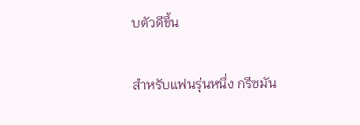บตัวดีขึ้น

สำหรับแฟนรุ่นหนึ่ง กรีซมัน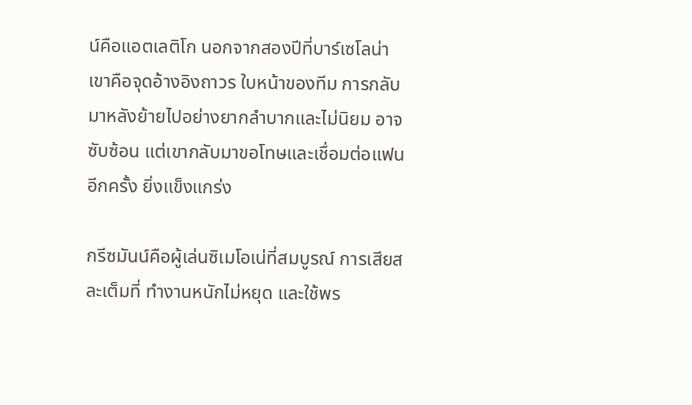น์คือแอตเลติโก นอกจากสองปีที่บาร์เซโลน่า เขาคือจุดอ้างอิงถาวร ใบหน้าของทีม การกลับมาหลังย้ายไปอย่างยากลำบากและไม่นิยม อาจซับซ้อน แต่เขากลับมาขอโทษและเชื่อมต่อแฟนอีกครั้ง ยิ่งแข็งแกร่ง

กรีซมันน์คือผู้เล่นซิเมโอเน่ที่สมบูรณ์ การเสียสละเต็มที่ ทำงานหนักไม่หยุด และใช้พร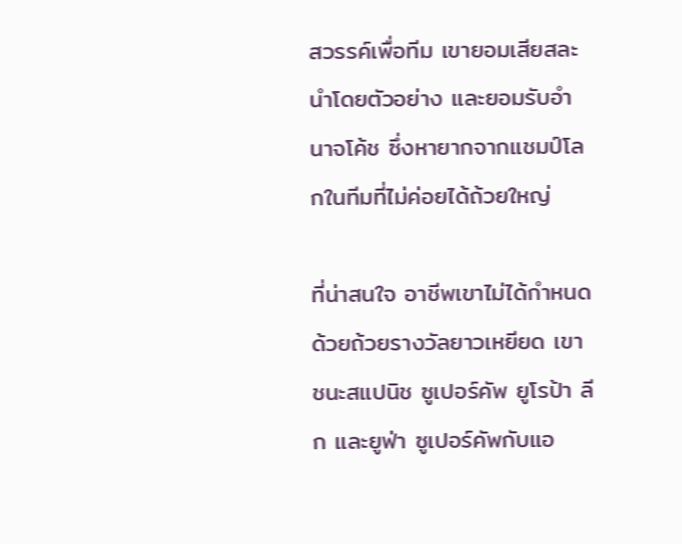สวรรค์เพื่อทีม เขายอมเสียสละ นำโดยตัวอย่าง และยอมรับอำนาจโค้ช ซึ่งหายากจากแชมป์โลกในทีมที่ไม่ค่อยได้ถ้วยใหญ่

ที่น่าสนใจ อาชีพเขาไม่ได้กำหนดด้วยถ้วยรางวัลยาวเหยียด เขาชนะสแปนิช ซูเปอร์คัพ ยูโรป้า ลีก และยูฟ่า ซูเปอร์คัพกับแอ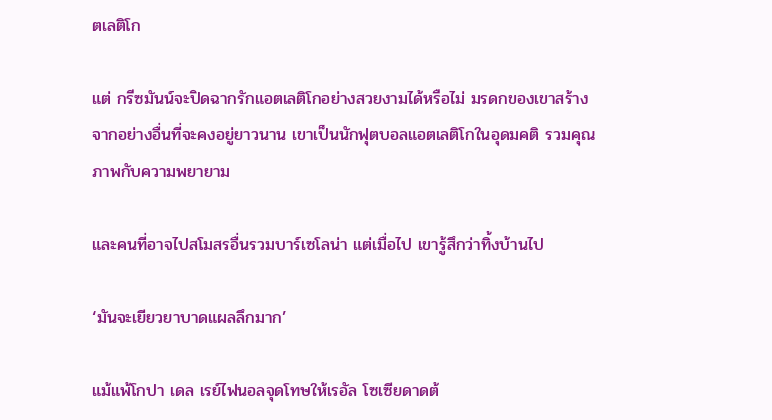ตเลติโก

แต่ กรีซมันน์จะปิดฉากรักแอตเลติโกอย่างสวยงามได้หรือไม่ มรดกของเขาสร้างจากอย่างอื่นที่จะคงอยู่ยาวนาน เขาเป็นนักฟุตบอลแอตเลติโกในอุดมคติ รวมคุณภาพกับความพยายาม

และคนที่อาจไปสโมสรอื่นรวมบาร์เซโลน่า แต่เมื่อไป เขารู้สึกว่าทิ้งบ้านไป

‘มันจะเยียวยาบาดแผลลึกมาก’

แม้แพ้โกปา เดล เรย์ไฟนอลจุดโทษให้เรอัล โซเซียดาดต้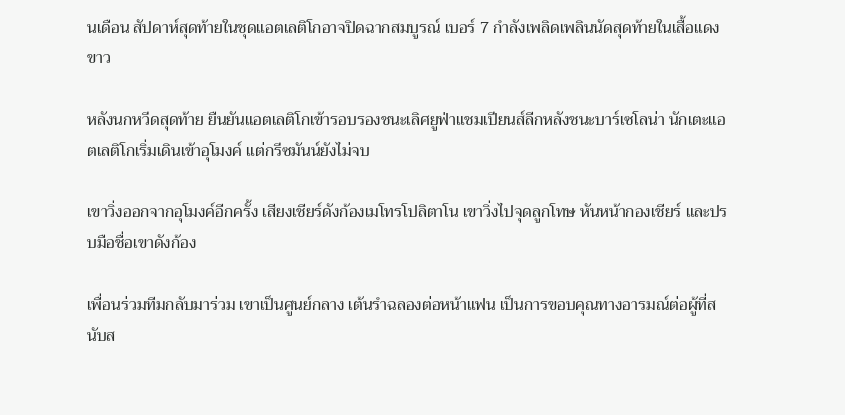นเดือน สัปดาห์สุดท้ายในชุดแอตเลติโกอาจปิดฉากสมบูรณ์ เบอร์ 7 กำลังเพลิดเพลินนัดสุดท้ายในเสื้อแดงขาว

หลังนกหวีดสุดท้าย ยืนยันแอตเลติโกเข้ารอบรองชนะเลิศยูฟ่าแชมเปียนส์ลีกหลังชนะบาร์เซโลน่า นักเตะแอตเลติโกเริ่มเดินเข้าอุโมงค์ แต่กรีซมันน์ยังไม่จบ

เขาวิ่งออกจากอุโมงค์อีกครั้ง เสียงเชียร์ดังก้องเมโทรโปลิตาโน เขาวิ่งไปจุดลูกโทษ หันหน้ากองเชียร์ และปรบมือชื่อเขาดังก้อง

เพื่อนร่วมทีมกลับมาร่วม เขาเป็นศูนย์กลาง เต้นรำฉลองต่อหน้าแฟน เป็นการขอบคุณทางอารมณ์ต่อผู้ที่สนับส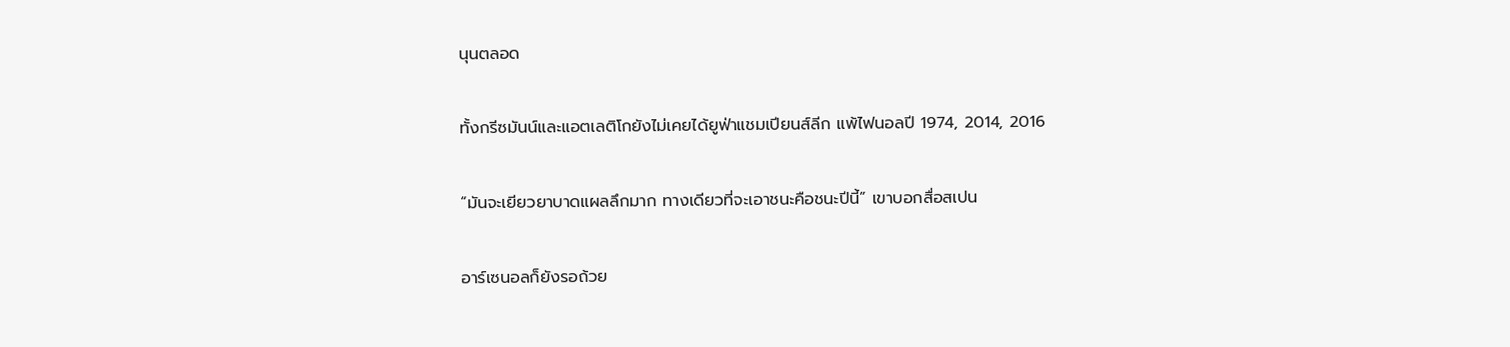นุนตลอด

ทั้งกรีซมันน์และแอตเลติโกยังไม่เคยได้ยูฟ่าแชมเปียนส์ลีก แพ้ไฟนอลปี 1974, 2014, 2016

“มันจะเยียวยาบาดแผลลึกมาก ทางเดียวที่จะเอาชนะคือชนะปีนี้” เขาบอกสื่อสเปน

อาร์เซนอลก็ยังรอถ้วย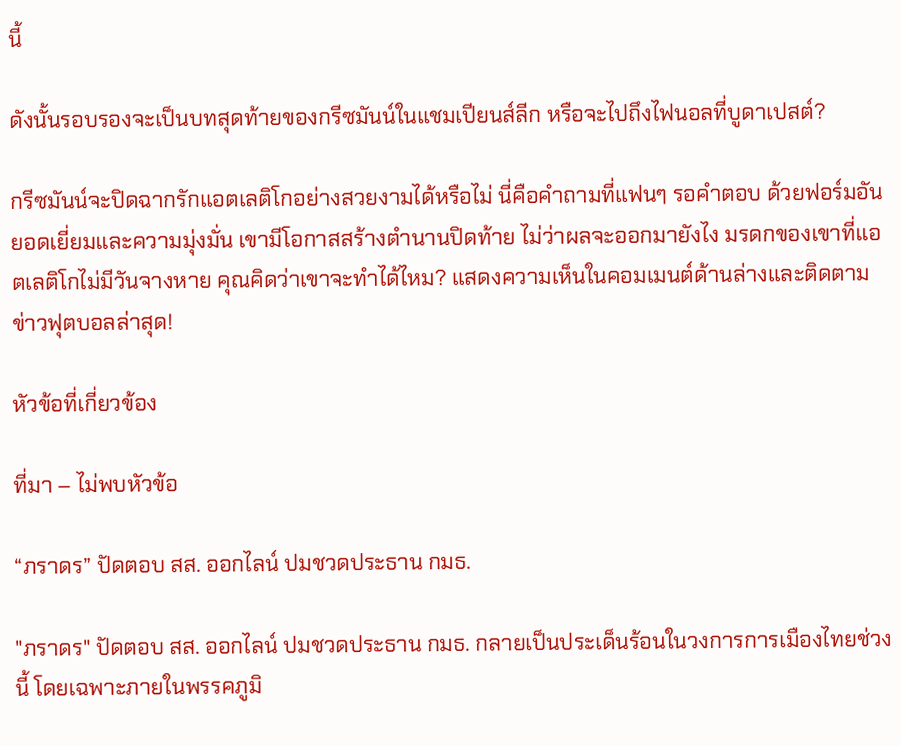นี้

ดังนั้นรอบรองจะเป็นบทสุดท้ายของกรีซมันน์ในแชมเปียนส์ลีก หรือจะไปถึงไฟนอลที่บูดาเปสต์?

กรีซมันน์จะปิดฉากรักแอตเลติโกอย่างสวยงามได้หรือไม่ นี่คือคำถามที่แฟนๆ รอคำตอบ ด้วยฟอร์มอันยอดเยี่ยมและความมุ่งมั่น เขามีโอกาสสร้างตำนานปิดท้าย ไม่ว่าผลจะออกมายังไง มรดกของเขาที่แอตเลติโกไม่มีวันจางหาย คุณคิดว่าเขาจะทำได้ไหม? แสดงความเห็นในคอมเมนต์ด้านล่างและติดตามข่าวฟุตบอลล่าสุด!

หัวข้อที่เกี่ยวข้อง

ที่มา – ไม่พบหัวข้อ

“ภราดร” ปัดตอบ สส. ออกไลน์ ปมชวดประธาน กมธ.

"ภราดร" ปัดตอบ สส. ออกไลน์ ปมชวดประธาน กมธ. กลายเป็นประเด็นร้อนในวงการการเมืองไทยช่วงนี้ โดยเฉพาะภายในพรรคภูมิ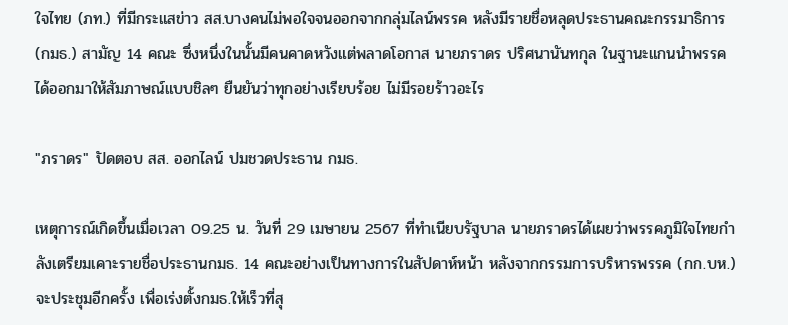ใจไทย (ภท.) ที่มีกระแสข่าว สส.บางคนไม่พอใจจนออกจากกลุ่มไลน์พรรค หลังมีรายชื่อหลุดประธานคณะกรรมาธิการ (กมธ.) สามัญ 14 คณะ ซึ่งหนึ่งในนั้นมีคนคาดหวังแต่พลาดโอกาส นายภราดร ปริศนานันทกุล ในฐานะแกนนำพรรค ได้ออกมาให้สัมภาษณ์แบบชิลๆ ยืนยันว่าทุกอย่างเรียบร้อย ไม่มีรอยร้าวอะไร

"ภราดร" ปัดตอบ สส. ออกไลน์ ปมชวดประธาน กมธ.

เหตุการณ์เกิดขึ้นเมื่อเวลา 09.25 น. วันที่ 29 เมษายน 2567 ที่ทำเนียบรัฐบาล นายภราดรได้เผยว่าพรรคภูมิใจไทยกำลังเตรียมเคาะรายชื่อประธานกมธ. 14 คณะอย่างเป็นทางการในสัปดาห์หน้า หลังจากกรรมการบริหารพรรค (กก.บห.) จะประชุมอีกครั้ง เพื่อเร่งตั้งกมธ.ให้เร็วที่สุ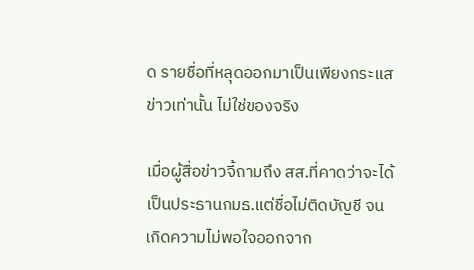ด รายชื่อที่หลุดออกมาเป็นเพียงกระแสข่าวเท่านั้น ไม่ใช่ของจริง

เมื่อผู้สื่อข่าวจี้ถามถึง สส.ที่คาดว่าจะได้เป็นประธานกมธ.แต่ชื่อไม่ติดบัญชี จนเกิดความไม่พอใจออกจาก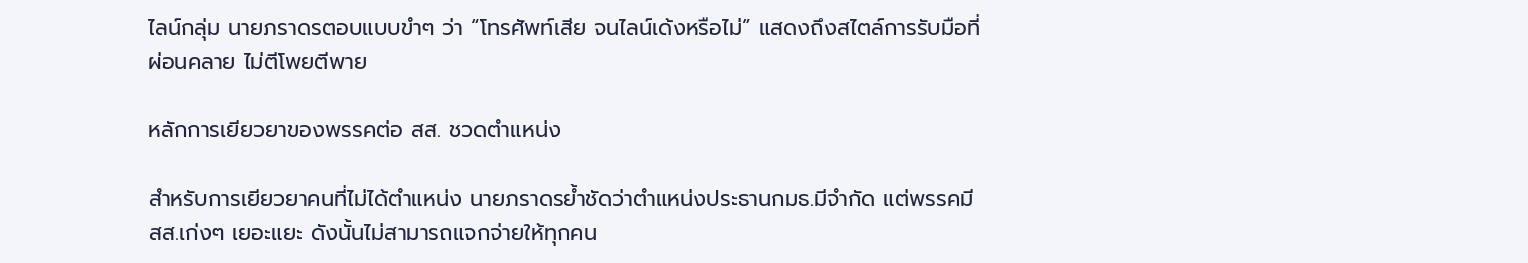ไลน์กลุ่ม นายภราดรตอบแบบขำๆ ว่า “โทรศัพท์เสีย จนไลน์เด้งหรือไม่” แสดงถึงสไตล์การรับมือที่ผ่อนคลาย ไม่ตีโพยตีพาย

หลักการเยียวยาของพรรคต่อ สส. ชวดตำแหน่ง

สำหรับการเยียวยาคนที่ไม่ได้ตำแหน่ง นายภราดรย้ำชัดว่าตำแหน่งประธานกมธ.มีจำกัด แต่พรรคมี สส.เก่งๆ เยอะแยะ ดังนั้นไม่สามารถแจกจ่ายให้ทุกคน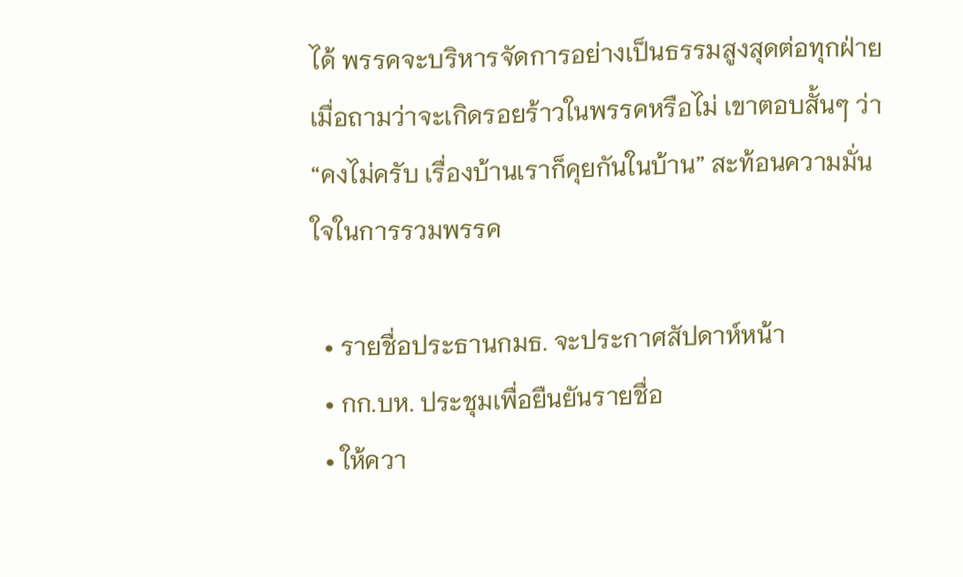ได้ พรรคจะบริหารจัดการอย่างเป็นธรรมสูงสุดต่อทุกฝ่าย เมื่อถามว่าจะเกิดรอยร้าวในพรรคหรือไม่ เขาตอบสั้นๆ ว่า “คงไม่ครับ เรื่องบ้านเราก็คุยกันในบ้าน” สะท้อนความมั่นใจในการรวมพรรค

  • รายชื่อประธานกมธ. จะประกาศสัปดาห์หน้า
  • กก.บห. ประชุมเพื่อยืนยันรายชื่อ
  • ให้ควา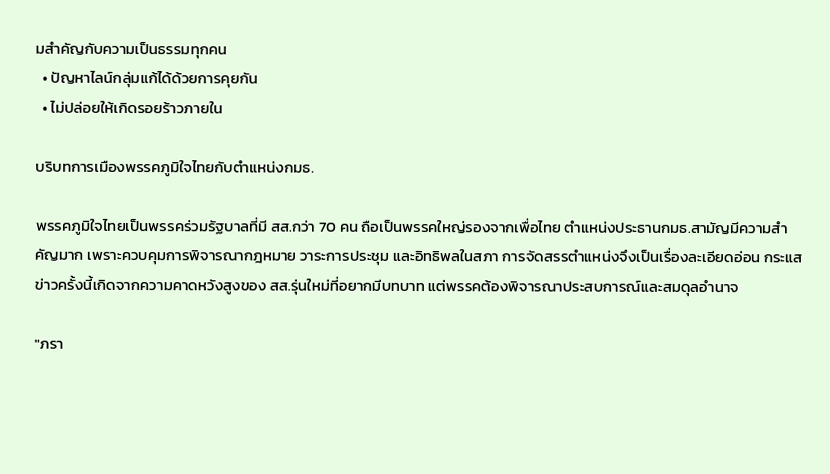มสำคัญกับความเป็นธรรมทุกคน
  • ปัญหาไลน์กลุ่มแก้ได้ด้วยการคุยกัน
  • ไม่ปล่อยให้เกิดรอยร้าวภายใน

บริบทการเมืองพรรคภูมิใจไทยกับตำแหน่งกมธ.

พรรคภูมิใจไทยเป็นพรรคร่วมรัฐบาลที่มี สส.กว่า 70 คน ถือเป็นพรรคใหญ่รองจากเพื่อไทย ตำแหน่งประธานกมธ.สามัญมีความสำคัญมาก เพราะควบคุมการพิจารณากฎหมาย วาระการประชุม และอิทธิพลในสภา การจัดสรรตำแหน่งจึงเป็นเรื่องละเอียดอ่อน กระแสข่าวครั้งนี้เกิดจากความคาดหวังสูงของ สส.รุ่นใหม่ที่อยากมีบทบาท แต่พรรคต้องพิจารณาประสบการณ์และสมดุลอำนาจ

"ภรา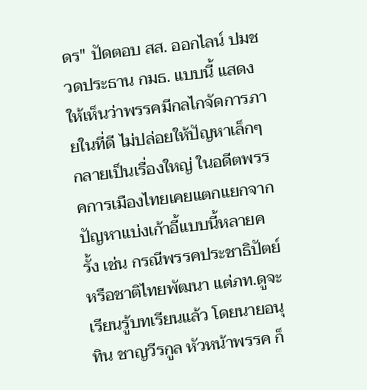ดร" ปัดตอบ สส. ออกไลน์ ปมชวดประธาน กมธ. แบบนี้ แสดงให้เห็นว่าพรรคมีกลไกจัดการภายในที่ดี ไม่ปล่อยให้ปัญหาเล็กๆ กลายเป็นเรื่องใหญ่ ในอดีตพรรคการเมืองไทยเคยแตกแยกจากปัญหาแบ่งเก้าอี้แบบนี้หลายครั้ง เช่น กรณีพรรคประชาธิปัตย์หรือชาติไทยพัฒนา แต่ภท.ดูจะเรียนรู้บทเรียนแล้ว โดยนายอนุทิน ชาญวีรกูล หัวหน้าพรรค ก็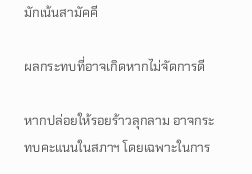มักเน้นสามัคคี

ผลกระทบที่อาจเกิดหากไม่จัดการดี

หากปล่อยให้รอยร้าวลุกลาม อาจกระทบคะแนนในสภาฯ โดยเฉพาะในการ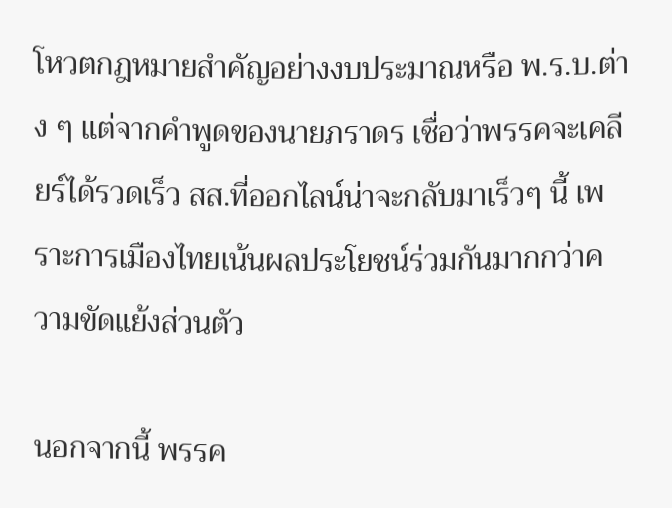โหวตกฎหมายสำคัญอย่างงบประมาณหรือ พ.ร.บ.ต่าง ๆ แต่จากคำพูดของนายภราดร เชื่อว่าพรรคจะเคลียร์ได้รวดเร็ว สส.ที่ออกไลน์น่าจะกลับมาเร็วๆ นี้ เพราะการเมืองไทยเน้นผลประโยชน์ร่วมกันมากกว่าความขัดแย้งส่วนตัว

นอกจากนี้ พรรค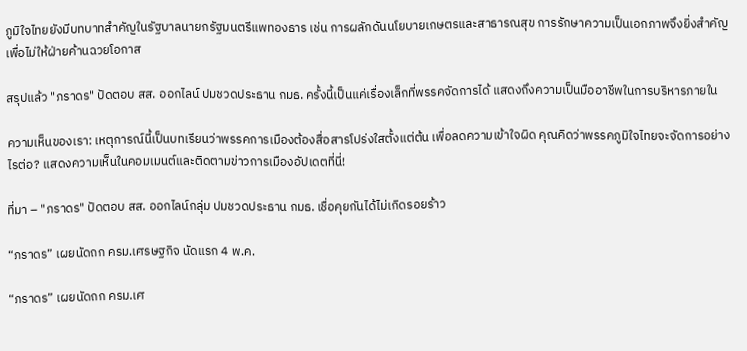ภูมิใจไทยยังมีบทบาทสำคัญในรัฐบาลนายกรัฐมนตรีแพทองธาร เช่น การผลักดันนโยบายเกษตรและสาธารณสุข การรักษาความเป็นเอกภาพจึงยิ่งสำคัญเพื่อไม่ให้ฝ่ายค้านฉวยโอกาส

สรุปแล้ว "ภราดร" ปัดตอบ สส. ออกไลน์ ปมชวดประธาน กมธ. ครั้งนี้เป็นแค่เรื่องเล็กที่พรรคจัดการได้ แสดงถึงความเป็นมืออาชีพในการบริหารภายใน

ความเห็นของเรา: เหตุการณ์นี้เป็นบทเรียนว่าพรรคการเมืองต้องสื่อสารโปร่งใสตั้งแต่ต้น เพื่อลดความเข้าใจผิด คุณคิดว่าพรรคภูมิใจไทยจะจัดการอย่างไรต่อ? แสดงความเห็นในคอมเมนต์และติดตามข่าวการเมืองอัปเดตที่นี่!

ที่มา – "ภราดร" ปัดตอบ สส. ออกไลน์กลุ่ม ปมชวดประธาน กมธ. เชื่อคุยกันได้ไม่เกิดรอยร้าว

“ภราดร” เผยนัดถก ครม.เศรษฐกิจ นัดแรก 4 พ.ค.

“ภราดร” เผยนัดถก ครม.เศ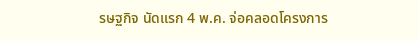รษฐกิจ นัดแรก 4 พ.ค. จ่อคลอดโครงการ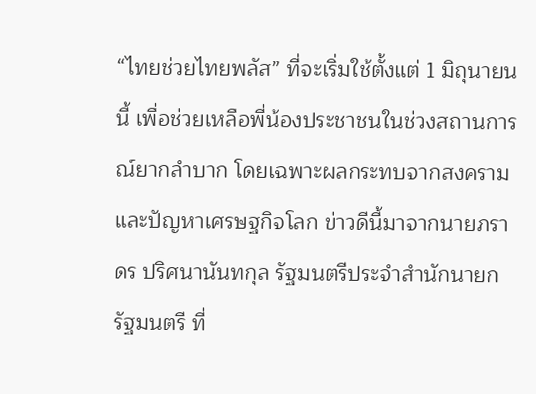“ไทยช่วยไทยพลัส” ที่จะเริ่มใช้ตั้งแต่ 1 มิถุนายนนี้ เพื่อช่วยเหลือพี่น้องประชาชนในช่วงสถานการณ์ยากลำบาก โดยเฉพาะผลกระทบจากสงครามและปัญหาเศรษฐกิจโลก ข่าวดีนี้มาจากนายภราดร ปริศนานันทกุล รัฐมนตรีประจำสำนักนายกรัฐมนตรี ที่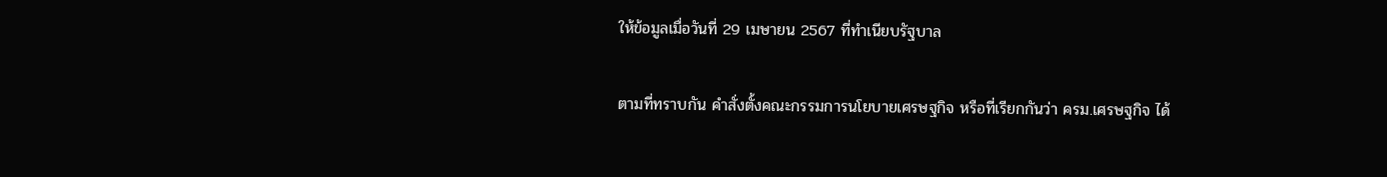ให้ข้อมูลเมื่อวันที่ 29 เมษายน 2567 ที่ทำเนียบรัฐบาล

ตามที่ทราบกัน คำสั่งตั้งคณะกรรมการนโยบายเศรษฐกิจ หรือที่เรียกกันว่า ครม.เศรษฐกิจ ได้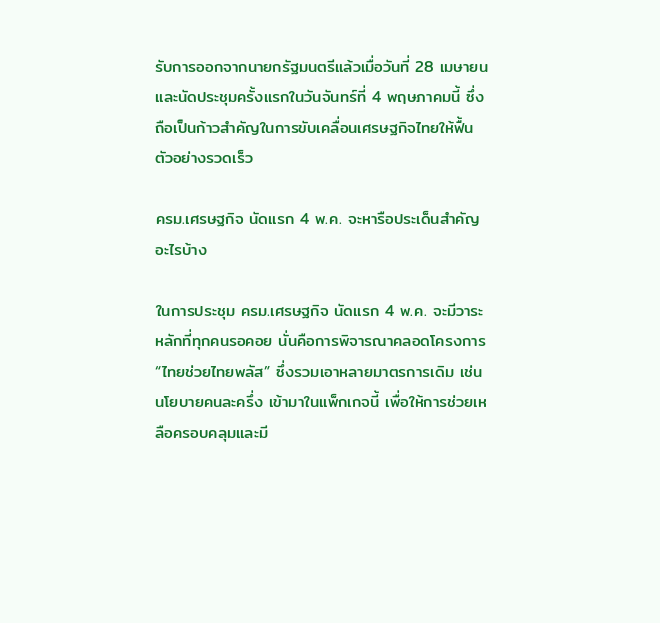รับการออกจากนายกรัฐมนตรีแล้วเมื่อวันที่ 28 เมษายน และนัดประชุมครั้งแรกในวันจันทร์ที่ 4 พฤษภาคมนี้ ซึ่งถือเป็นก้าวสำคัญในการขับเคลื่อนเศรษฐกิจไทยให้ฟื้นตัวอย่างรวดเร็ว

ครม.เศรษฐกิจ นัดแรก 4 พ.ค. จะหารือประเด็นสำคัญอะไรบ้าง

ในการประชุม ครม.เศรษฐกิจ นัดแรก 4 พ.ค. จะมีวาระหลักที่ทุกคนรอคอย นั่นคือการพิจารณาคลอดโครงการ “ไทยช่วยไทยพลัส” ซึ่งรวมเอาหลายมาตรการเดิม เช่น นโยบายคนละครึ่ง เข้ามาในแพ็กเกจนี้ เพื่อให้การช่วยเหลือครอบคลุมและมี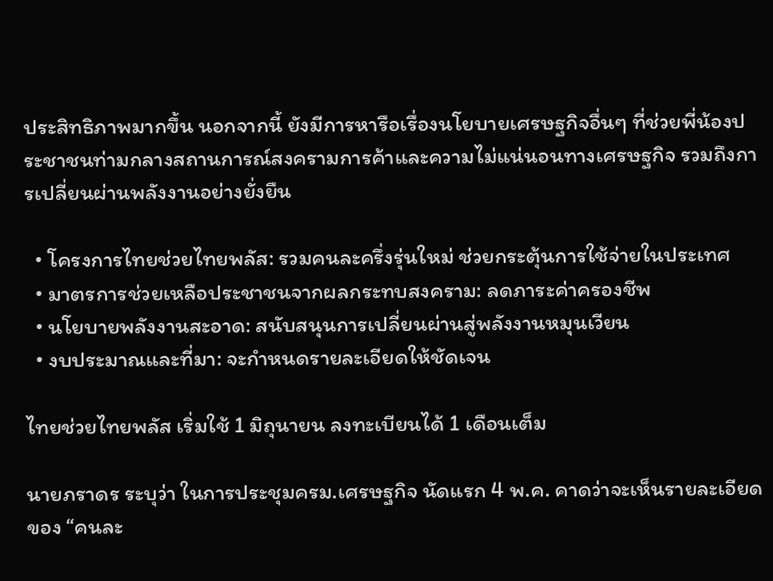ประสิทธิภาพมากขึ้น นอกจากนี้ ยังมีการหารือเรื่องนโยบายเศรษฐกิจอื่นๆ ที่ช่วยพี่น้องประชาชนท่ามกลางสถานการณ์สงครามการค้าและความไม่แน่นอนทางเศรษฐกิจ รวมถึงการเปลี่ยนผ่านพลังงานอย่างยั่งยืน

  • โครงการไทยช่วยไทยพลัส: รวมคนละครึ่งรุ่นใหม่ ช่วยกระตุ้นการใช้จ่ายในประเทศ
  • มาตรการช่วยเหลือประชาชนจากผลกระทบสงคราม: ลดภาระค่าครองชีพ
  • นโยบายพลังงานสะอาด: สนับสนุนการเปลี่ยนผ่านสู่พลังงานหมุนเวียน
  • งบประมาณและที่มา: จะกำหนดรายละเอียดให้ชัดเจน

ไทยช่วยไทยพลัส เริ่มใช้ 1 มิถุนายน ลงทะเบียนได้ 1 เดือนเต็ม

นายภราดร ระบุว่า ในการประชุมครม.เศรษฐกิจ นัดแรก 4 พ.ค. คาดว่าจะเห็นรายละเอียดของ “คนละ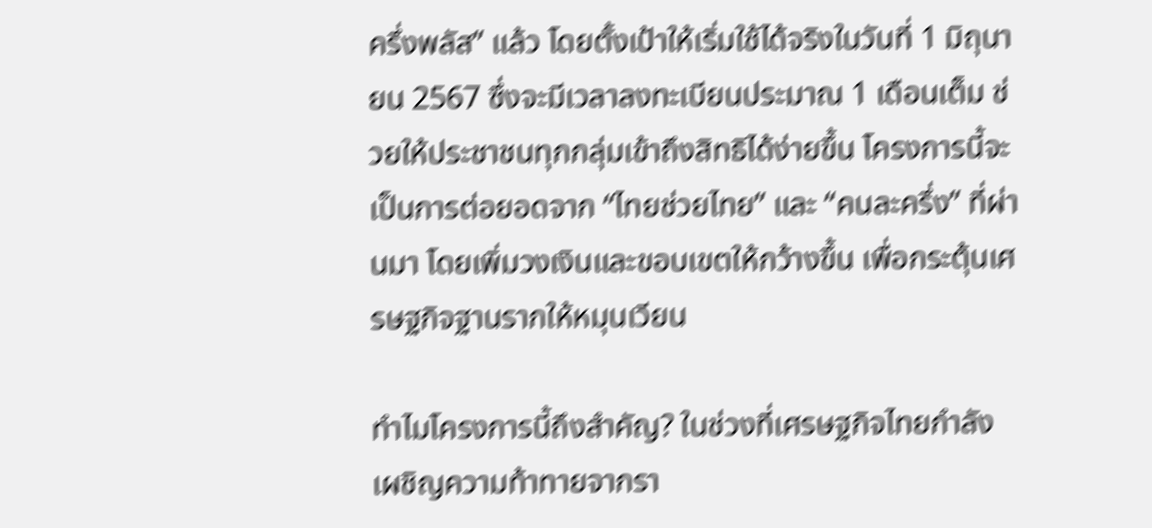ครึ่งพลัส” แล้ว โดยตั้งเป้าให้เริ่มใช้ได้จริงในวันที่ 1 มิถุนายน 2567 ซึ่งจะมีเวลาลงทะเบียนประมาณ 1 เดือนเต็ม ช่วยให้ประชาชนทุกกลุ่มเข้าถึงสิทธิได้ง่ายขึ้น โครงการนี้จะเป็นการต่อยอดจาก “ไทยช่วยไทย” และ “คนละครึ่ง” ที่ผ่านมา โดยเพิ่มวงเงินและขอบเขตให้กว้างขึ้น เพื่อกระตุ้นเศรษฐกิจฐานรากให้หมุนเวียน

ทำไมโครงการนี้ถึงสำคัญ? ในช่วงที่เศรษฐกิจไทยกำลังเผชิญความท้าทายจากรา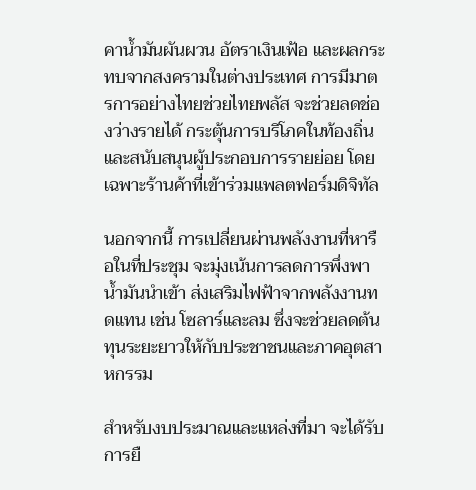คาน้ำมันผันผวน อัตราเงินเฟ้อ และผลกระทบจากสงครามในต่างประเทศ การมีมาตรการอย่างไทยช่วยไทยพลัส จะช่วยลดช่องว่างรายได้ กระตุ้นการบริโภคในท้องถิ่น และสนับสนุนผู้ประกอบการรายย่อย โดยเฉพาะร้านค้าที่เข้าร่วมแพลตฟอร์มดิจิทัล

นอกจากนี้ การเปลี่ยนผ่านพลังงานที่หารือในที่ประชุม จะมุ่งเน้นการลดการพึ่งพาน้ำมันนำเข้า ส่งเสริมไฟฟ้าจากพลังงานทดแทน เช่น โซลาร์และลม ซึ่งจะช่วยลดต้นทุนระยะยาวให้กับประชาชนและภาคอุตสาหกรรม

สำหรับงบประมาณและแหล่งที่มา จะได้รับการยื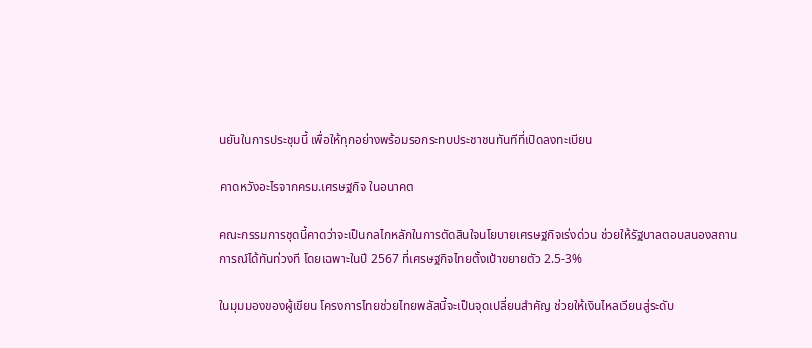นยันในการประชุมนี้ เพื่อให้ทุกอย่างพร้อมรอกระทบประชาชนทันทีที่เปิดลงทะเบียน

คาดหวังอะไรจากครม.เศรษฐกิจ ในอนาคต

คณะกรรมการชุดนี้คาดว่าจะเป็นกลไกหลักในการตัดสินใจนโยบายเศรษฐกิจเร่งด่วน ช่วยให้รัฐบาลตอบสนองสถานการณ์ได้ทันท่วงที โดยเฉพาะในปี 2567 ที่เศรษฐกิจไทยตั้งเป้าขยายตัว 2.5-3%

ในมุมมองของผู้เขียน โครงการไทยช่วยไทยพลัสนี้จะเป็นจุดเปลี่ยนสำคัญ ช่วยให้เงินไหลเวียนสู่ระดับ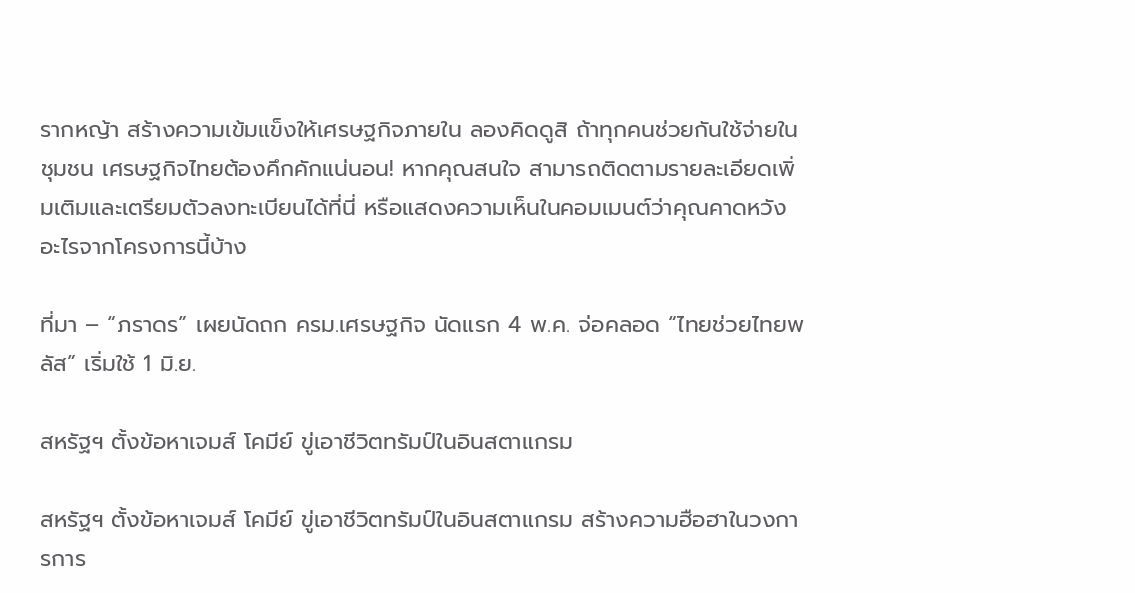รากหญ้า สร้างความเข้มแข็งให้เศรษฐกิจภายใน ลองคิดดูสิ ถ้าทุกคนช่วยกันใช้จ่ายในชุมชน เศรษฐกิจไทยต้องคึกคักแน่นอน! หากคุณสนใจ สามารถติดตามรายละเอียดเพิ่มเติมและเตรียมตัวลงทะเบียนได้ที่นี่ หรือแสดงความเห็นในคอมเมนต์ว่าคุณคาดหวังอะไรจากโครงการนี้บ้าง

ที่มา – “ภราดร” เผยนัดถก ครม.เศรษฐกิจ นัดแรก 4 พ.ค. จ่อคลอด “ไทยช่วยไทยพลัส” เริ่มใช้ 1 มิ.ย.

สหรัฐฯ ตั้งข้อหาเจมส์ โคมีย์ ขู่เอาชีวิตทรัมป์ในอินสตาแกรม

สหรัฐฯ ตั้งข้อหาเจมส์ โคมีย์ ขู่เอาชีวิตทรัมป์ในอินสตาแกรม สร้างความฮือฮาในวงการการ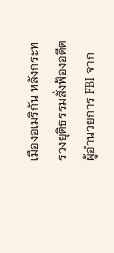เมืองอเมริกัน หลังกระทรวงยุติธรรมสั่งฟ้องอดีตผู้อำนวยการ FBI จาก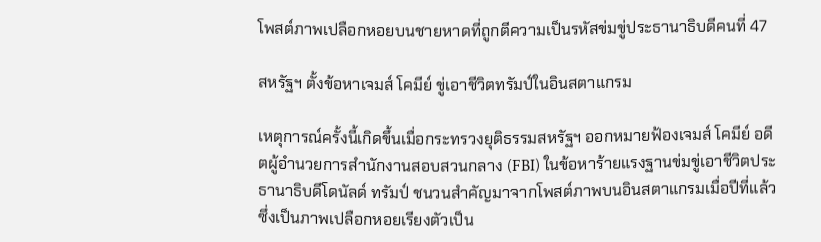โพสต์ภาพเปลือกหอยบนชายหาดที่ถูกตีความเป็นรหัสข่มขู่ประธานาธิบดีคนที่ 47

สหรัฐฯ ตั้งข้อหาเจมส์ โคมีย์ ขู่เอาชีวิตทรัมป์ในอินสตาแกรม

เหตุการณ์ครั้งนี้เกิดขึ้นเมื่อกระทรวงยุติธรรมสหรัฐฯ ออกหมายฟ้องเจมส์ โคมีย์ อดีตผู้อำนวยการสำนักงานสอบสวนกลาง (FBI) ในข้อหาร้ายแรงฐานข่มขู่เอาชีวิตประธานาธิบดีโดนัลด์ ทรัมป์ ชนวนสำคัญมาจากโพสต์ภาพบนอินสตาแกรมเมื่อปีที่แล้ว ซึ่งเป็นภาพเปลือกหอยเรียงตัวเป็น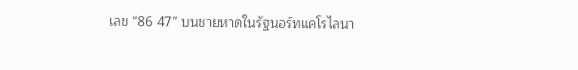เลข “86 47” บนชายหาดในรัฐนอร์ทแคโรไลนา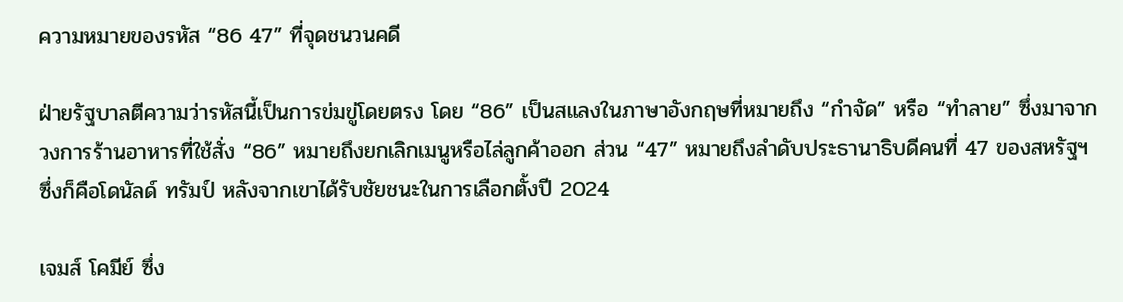ความหมายของรหัส “86 47” ที่จุดชนวนคดี

ฝ่ายรัฐบาลตีความว่ารหัสนี้เป็นการข่มขู่โดยตรง โดย “86” เป็นสแลงในภาษาอังกฤษที่หมายถึง “กำจัด” หรือ “ทำลาย” ซึ่งมาจากวงการร้านอาหารที่ใช้สั่ง “86” หมายถึงยกเลิกเมนูหรือไล่ลูกค้าออก ส่วน “47” หมายถึงลำดับประธานาธิบดีคนที่ 47 ของสหรัฐฯ ซึ่งก็คือโดนัลด์ ทรัมป์ หลังจากเขาได้รับชัยชนะในการเลือกตั้งปี 2024

เจมส์ โคมีย์ ซึ่ง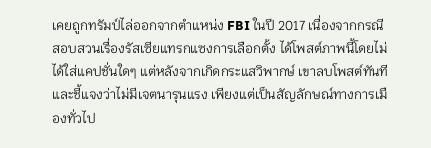เคยถูกทรัมป์ไล่ออกจากตำแหน่ง FBI ในปี 2017 เนื่องจากกรณีสอบสวนเรื่องรัสเซียแทรกแซงการเลือกตั้ง ได้โพสต์ภาพนี้โดยไม่ได้ใส่แคปชั่นใดๆ แต่หลังจากเกิดกระแสวิพากษ์ เขาลบโพสต์ทันทีและชี้แจงว่าไม่มีเจตนารุนแรง เพียงแต่เป็นสัญลักษณ์ทางการเมืองทั่วไป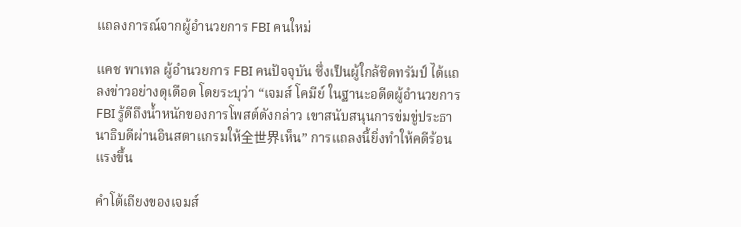แถลงการณ์จากผู้อำนวยการ FBI คนใหม่

แคช พาเทล ผู้อำนวยการ FBI คนปัจจุบัน ซึ่งเป็นผู้ใกล้ชิดทรัมป์ ได้แถลงข่าวอย่างดุเดือด โดยระบุว่า “เจมส์ โคมีย์ ในฐานะอดีตผู้อำนวยการ FBI รู้ดีถึงน้ำหนักของการโพสต์ดังกล่าว เขาสนับสนุนการข่มขู่ประธานาธิบดีผ่านอินสตาแกรมให้全世界เห็น” การแถลงนี้ยิ่งทำให้คดีร้อนแรงขึ้น

คำโต้เถียงของเจมส์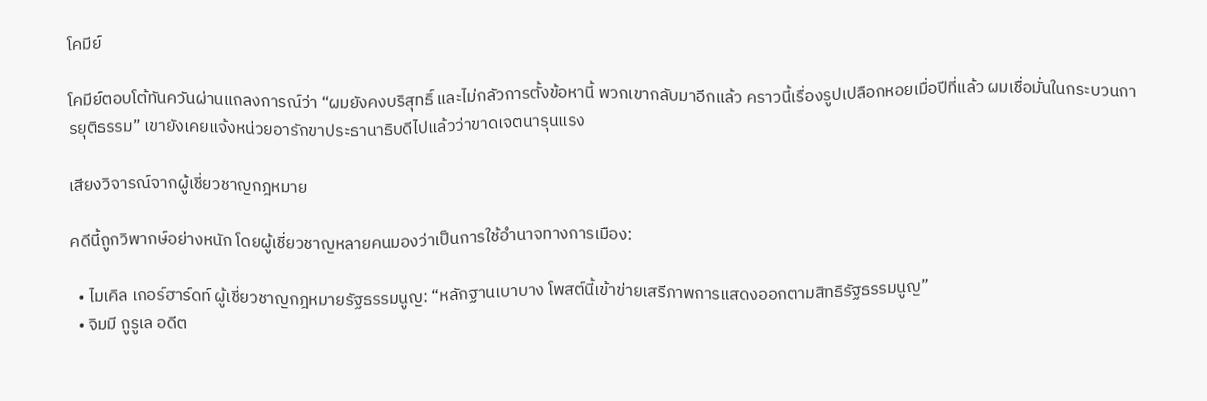โคมีย์

โคมีย์ตอบโต้ทันควันผ่านแถลงการณ์ว่า “ผมยังคงบริสุทธิ์ และไม่กลัวการตั้งข้อหานี้ พวกเขากลับมาอีกแล้ว คราวนี้เรื่องรูปเปลือกหอยเมื่อปีที่แล้ว ผมเชื่อมั่นในกระบวนการยุติธรรม” เขายังเคยแจ้งหน่วยอารักขาประธานาธิบดีไปแล้วว่าขาดเจตนารุนแรง

เสียงวิจารณ์จากผู้เชี่ยวชาญกฎหมาย

คดีนี้ถูกวิพากษ์อย่างหนัก โดยผู้เชี่ยวชาญหลายคนมองว่าเป็นการใช้อำนาจทางการเมือง:

  • ไมเคิล เกอร์ฮาร์ดท์ ผู้เชี่ยวชาญกฎหมายรัฐธรรมนูญ: “หลักฐานเบาบาง โพสต์นี้เข้าข่ายเสรีภาพการแสดงออกตามสิทธิรัฐธรรมนูญ”
  • จิมมี กูรูเล อดีต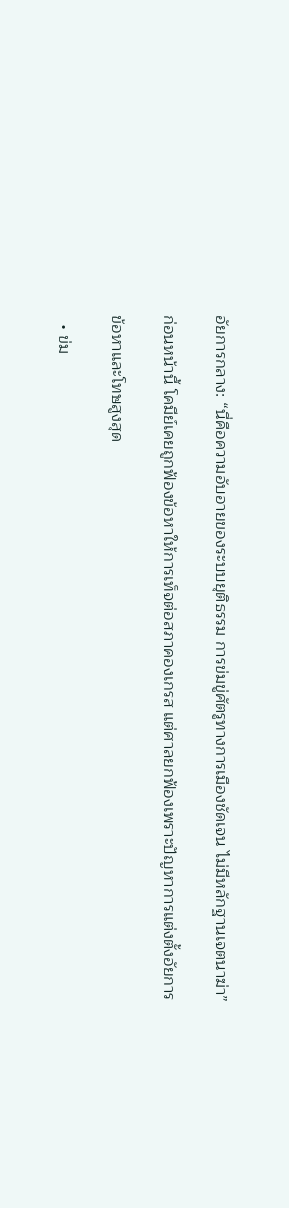อัยการกลาง: “นี่คือความอับอายของระบบยุติธรรม การข่มขู่ศัตรูทางการเมืองชัดเจน ไม่มีหลักฐานเจตนาฆ่า”

ก่อนหน้านี้ โคมีย์เคยถูกฟ้องข้อหาให้การเท็จต่อสภาคองเกรส แต่ศาลยกฟ้องเพราะปัญหาการแต่งตั้งอัยการ

ข้อหาและโทษสูงสุด

  • ข่ม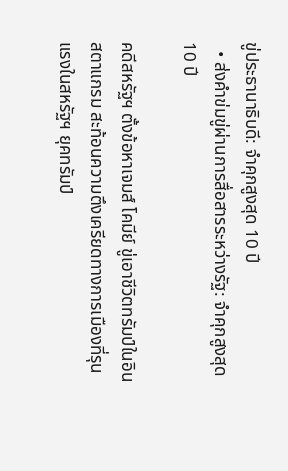ขู่ประธานาธิบดี: จำคุกสูงสุด 10 ปี
  • ส่งคำข่มขู่ผ่านการสื่อสารระหว่างรัฐ: จำคุกสูงสุด 10 ปี

คดีสหรัฐฯ ตั้งข้อหาเจมส์ โคมีย์ ขู่เอาชีวิตทรัมป์ในอินสตาแกรม สะท้อนความตึงเครียดทางการเมืองที่รุนแรงในสหรัฐฯ ยุคทรัมป์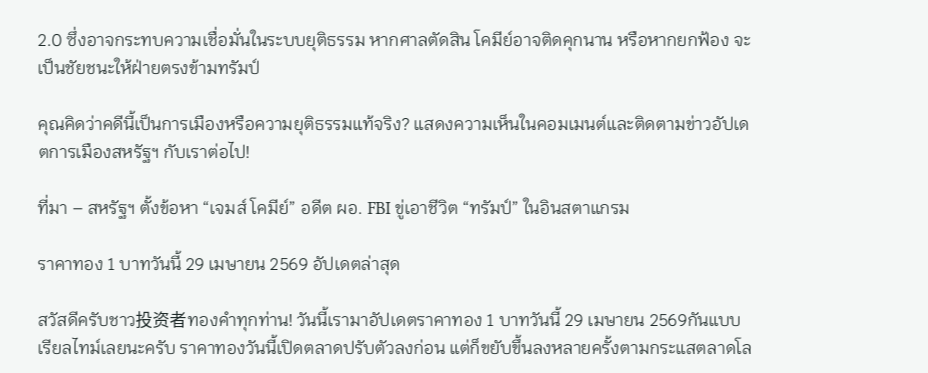2.0 ซึ่งอาจกระทบความเชื่อมั่นในระบบยุติธรรม หากศาลตัดสิน โคมีย์อาจติดคุกนาน หรือหากยกฟ้อง จะเป็นชัยชนะให้ฝ่ายตรงข้ามทรัมป์

คุณคิดว่าคดีนี้เป็นการเมืองหรือความยุติธรรมแท้จริง? แสดงความเห็นในคอมเมนต์และติดตามข่าวอัปเดตการเมืองสหรัฐฯ กับเราต่อไป!

ที่มา – สหรัฐฯ ตั้งข้อหา “เจมส์ โคมีย์” อดีต ผอ. FBI ขู่เอาชีวิต “ทรัมป์” ในอินสตาแกรม

ราคาทอง 1 บาทวันนี้ 29 เมษายน 2569 อัปเดตล่าสุด

สวัสดีครับชาว投资者ทองคำทุกท่าน! วันนี้เรามาอัปเดตราคาทอง 1 บาทวันนี้ 29 เมษายน 2569กันแบบเรียลไทม์เลยนะครับ ราคาทองวันนี้เปิดตลาดปรับตัวลงก่อน แต่ก็ขยับขึ้นลงหลายครั้งตามกระแสตลาดโล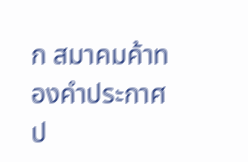ก สมาคมค้าทองคำประกาศป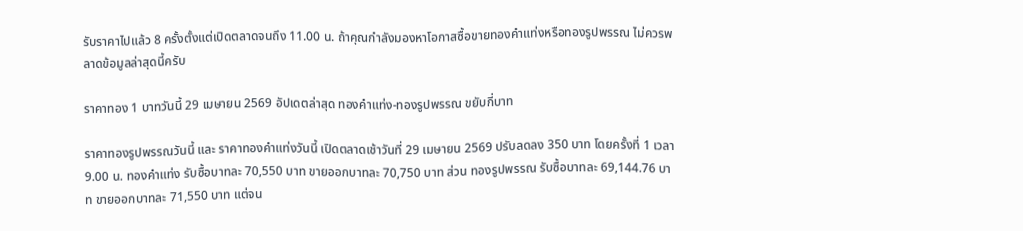รับราคาไปแล้ว 8 ครั้งตั้งแต่เปิดตลาดจนถึง 11.00 น. ถ้าคุณกำลังมองหาโอกาสซื้อขายทองคำแท่งหรือทองรูปพรรณ ไม่ควรพลาดข้อมูลล่าสุดนี้ครับ

ราคาทอง 1 บาทวันนี้ 29 เมษายน 2569 อัปเดตล่าสุด ทองคำแท่ง-ทองรูปพรรณ ขยับกี่บาท

ราคาทองรูปพรรณวันนี้ และ ราคาทองคำแท่งวันนี้ เปิดตลาดเช้าวันที่ 29 เมษายน 2569 ปรับลดลง 350 บาท โดยครั้งที่ 1 เวลา 9.00 น. ทองคำแท่ง รับซื้อบาทละ 70,550 บาท ขายออกบาทละ 70,750 บาท ส่วน ทองรูปพรรณ รับซื้อบาทละ 69,144.76 บาท ขายออกบาทละ 71,550 บาท แต่จน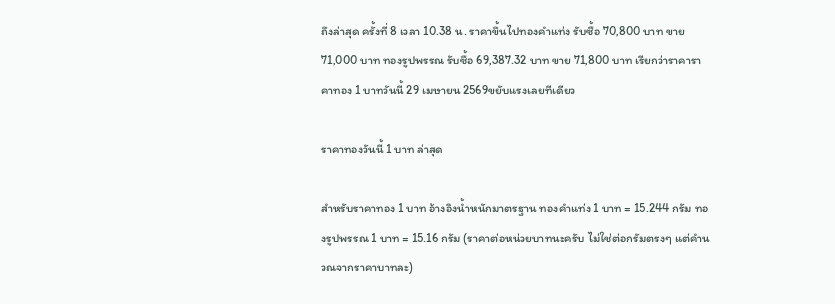ถึงล่าสุด ครั้งที่ 8 เวลา 10.38 น. ราคาขึ้นไปทองคำแท่ง รับซื้อ 70,800 บาท ขาย 71,000 บาท ทองรูปพรรณ รับซื้อ 69,387.32 บาท ขาย 71,800 บาท เรียกว่าราคาราคาทอง 1 บาทวันนี้ 29 เมษายน 2569ขยับแรงเลยทีเดียว

ราคาทองวันนี้ 1 บาท ล่าสุด

สำหรับราคาทอง 1 บาท อ้างอิงน้ำหนักมาตรฐาน ทองคำแท่ง 1 บาท = 15.244 กรัม ทองรูปพรรณ 1 บาท = 15.16 กรัม (ราคาต่อหน่วยบาทนะครับ ไม่ใช่ต่อกรัมตรงๆ แต่คำนวณจากราคาบาทละ)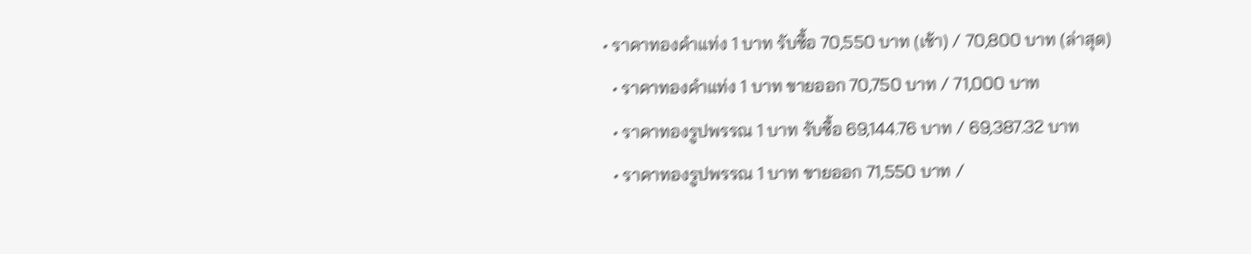• ราคาทองคำแท่ง 1 บาท รับซื้อ 70,550 บาท (เช้า) / 70,800 บาท (ล่าสุด)
  • ราคาทองคำแท่ง 1 บาท ขายออก 70,750 บาท / 71,000 บาท
  • ราคาทองรูปพรรณ 1 บาท รับซื้อ 69,144.76 บาท / 69,387.32 บาท
  • ราคาทองรูปพรรณ 1 บาท ขายออก 71,550 บาท /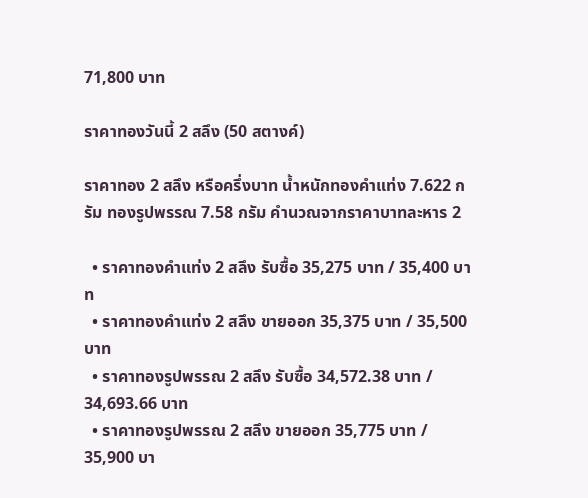71,800 บาท

ราคาทองวันนี้ 2 สลึง (50 สตางค์)

ราคาทอง 2 สลึง หรือครึ่งบาท น้ำหนักทองคำแท่ง 7.622 กรัม ทองรูปพรรณ 7.58 กรัม คำนวณจากราคาบาทละหาร 2

  • ราคาทองคำแท่ง 2 สลึง รับซื้อ 35,275 บาท / 35,400 บาท
  • ราคาทองคำแท่ง 2 สลึง ขายออก 35,375 บาท / 35,500 บาท
  • ราคาทองรูปพรรณ 2 สลึง รับซื้อ 34,572.38 บาท / 34,693.66 บาท
  • ราคาทองรูปพรรณ 2 สลึง ขายออก 35,775 บาท / 35,900 บา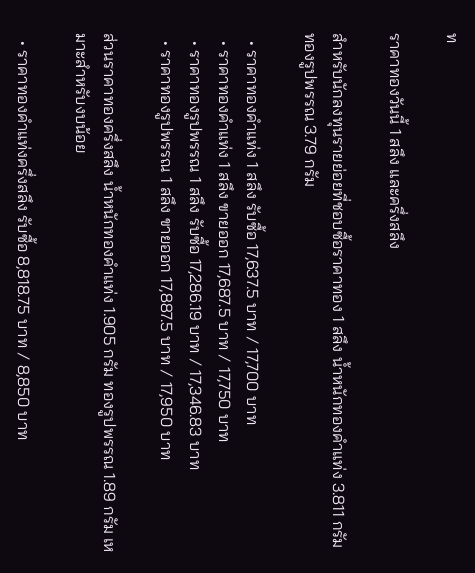ท

ราคาทองวันนี้ 1 สลึง และครึ่งสลึง

สำหรับนักลงทุนรายย่อยที่ชอบซื้อราคาทอง 1 สลึง น้ำหนักทองคำแท่ง 3.811 กรัม ทองรูปพรรณ 3.79 กรัม

  • ราคาทองคำแท่ง 1 สลึง รับซื้อ 17,637.5 บาท / 17,700 บาท
  • ราคาทองคำแท่ง 1 สลึง ขายออก 17,687.5 บาท / 17,750 บาท
  • ราคาทองรูปพรรณ 1 สลึง รับซื้อ 17,286.19 บาท / 17,346.83 บาท
  • ราคาทองรูปพรรณ 1 สลึง ขายออก 17,887.5 บาท / 17,950 บาท

ส่วนราคาทองครึ่งสลึง น้ำหนักทองคำแท่ง 1.905 กรัม ทองรูปพรรณ 1.89 กรัม เหมาะสำหรับงบน้อย

  • ราคาทองคำแท่งครึ่งสลึง รับซื้อ 8,818.75 บาท / 8,850 บาท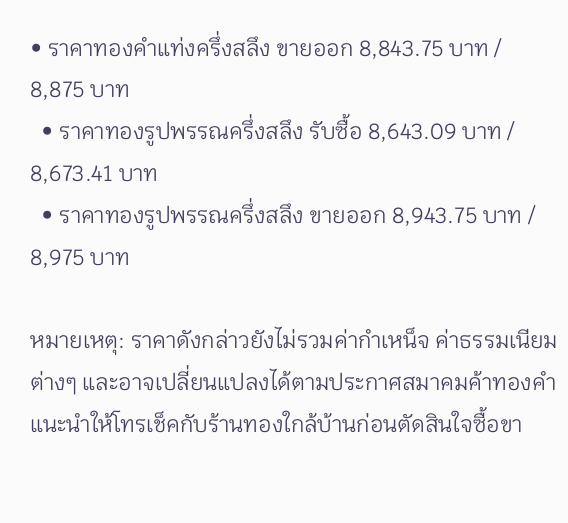• ราคาทองคำแท่งครึ่งสลึง ขายออก 8,843.75 บาท / 8,875 บาท
  • ราคาทองรูปพรรณครึ่งสลึง รับซื้อ 8,643.09 บาท / 8,673.41 บาท
  • ราคาทองรูปพรรณครึ่งสลึง ขายออก 8,943.75 บาท / 8,975 บาท

หมายเหตุ: ราคาดังกล่าวยังไม่รวมค่ากำเหน็จ ค่าธรรมเนียมต่างๆ และอาจเปลี่ยนแปลงได้ตามประกาศสมาคมค้าทองคำ แนะนำให้โทรเช็คกับร้านทองใกล้บ้านก่อนตัดสินใจซื้อขา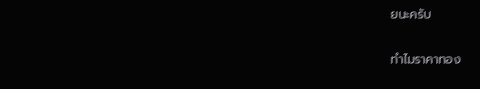ยนะครับ

ทำไมราคาทอง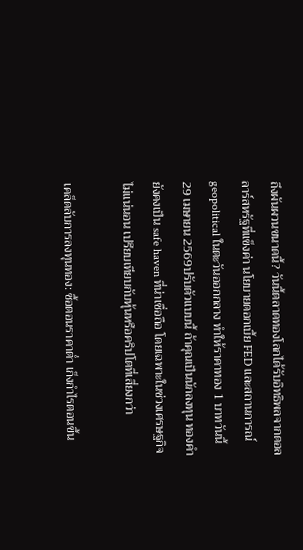ถึงผันผวนขนาดนี้? วันนี้ตลาดทองโลกได้รับอิทธิพลจากดอลลาร์สหรัฐที่แข็งค่า นโยบายดอกเบี้ย FED และสถานการณ์ geopolitical ในตะวันออกกลาง ทำให้ราคาทอง 1 บาทวันนี้ 29 เมษายน 2569ปรับตัวแบบนี้ ถ้าคุณเป็นนักลงทุน ทองคำยังคงเป็น safe haven ที่น่าเชื่อถือ โดยเฉพาะในช่วงเศรษฐกิจไม่แน่นอน เปรียบเทียบกับหุ้นหรือคริปโตที่เสี่ยงกว่า

เคล็ดลับการลงทุนทอง: ซื้อตอนราคาต่ำ เก็งกำไรตอนขึ้น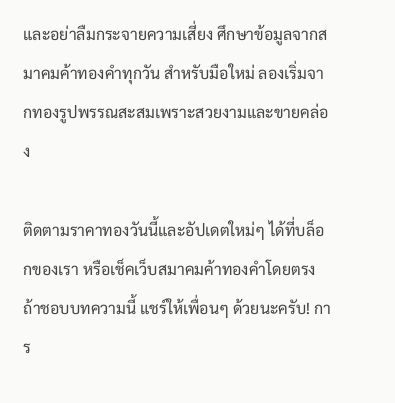และอย่าลืมกระจายความเสี่ยง ศึกษาข้อมูลจากสมาคมค้าทองคำทุกวัน สำหรับมือใหม่ ลองเริ่มจากทองรูปพรรณสะสมเพราะสวยงามและขายคล่อง

ติดตามราคาทองวันนี้และอัปเดตใหม่ๆ ได้ที่บล็อกของเรา หรือเช็คเว็บสมาคมค้าทองคำโดยตรง ถ้าชอบบทความนี้ แชร์ให้เพื่อนๆ ด้วยนะครับ! การ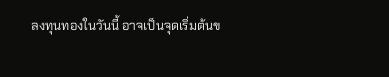ลงทุนทองในวันนี้ อาจเป็นจุดเริ่มต้นข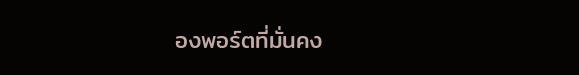องพอร์ตที่มั่นคง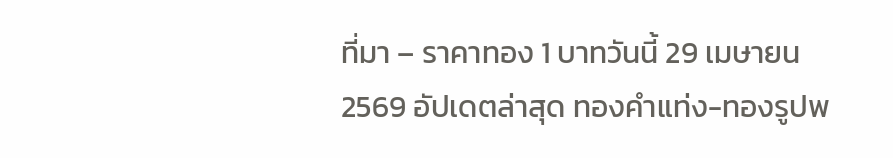ที่มา – ราคาทอง 1 บาทวันนี้ 29 เมษายน 2569 อัปเดตล่าสุด ทองคำแท่ง-ทองรูปพ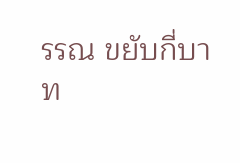รรณ ขยับกี่บาท